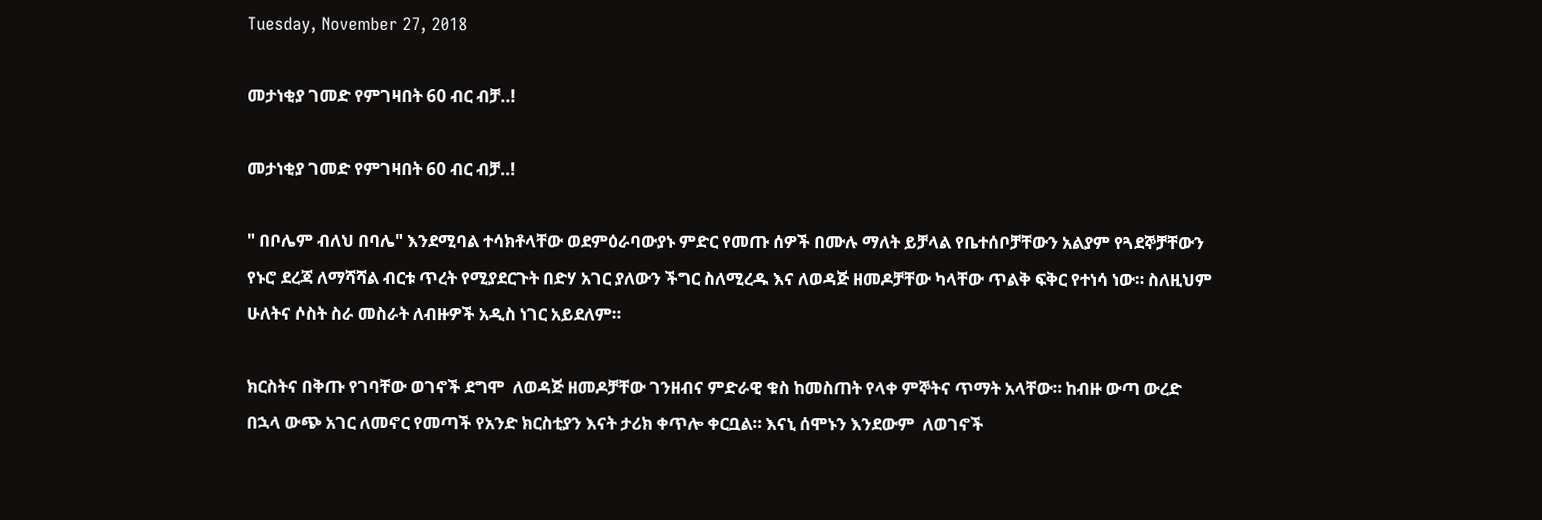Tuesday, November 27, 2018

መታነቂያ ገመድ የምገዛበት 60 ብር ብቻ..!

መታነቂያ ገመድ የምገዛበት 60 ብር ብቻ..!

" በቦሌም ብለህ በባሌ" እንደሚባል ተሳክቶላቸው ወደምዕራባውያኑ ምድር የመጡ ሰዎች በሙሉ ማለት ይቻላል የቤተሰቦቻቸውን አልያም የጓደኞቻቸውን የኑሮ ደረጃ ለማሻሻል ብርቱ ጥረት የሚያደርጉት በድሃ አገር ያለውን ችግር ስለሚረዱ እና ለወዳጅ ዘመዶቻቸው ካላቸው ጥልቅ ፍቅር የተነሳ ነው። ስለዚህም  ሁለትና ሶስት ስራ መስራት ለብዙዎች አዲስ ነገር አይደለም።

ክርስትና በቅጡ የገባቸው ወገኖች ደግሞ  ለወዳጅ ዘመዶቻቸው ገንዘብና ምድራዊ ቁስ ከመስጠት የላቀ ምኞትና ጥማት አላቸው። ከብዙ ውጣ ውረድ በኋላ ውጭ አገር ለመኖር የመጣች የአንድ ክርስቲያን እናት ታሪክ ቀጥሎ ቀርቧል። እናኒ ሰሞኑን እንደውም  ለወገኖች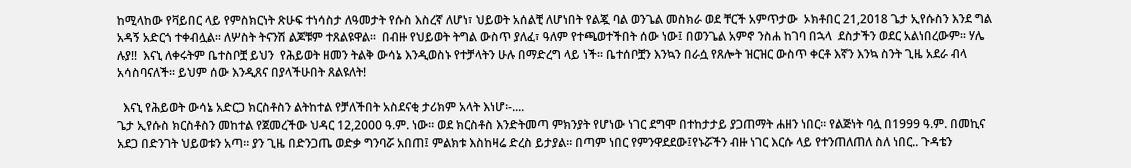ከሚላከው የቫይበር ላይ የምስክርነት ጽሁፍ ተነሳስታ ለዓመታት የሱስ እስረኛ ለሆነ፣ ህይወት አሰልቺ ለሆነበት የልጇ ባል ወንጌል መስክራ ወደ ቸርች አምጥታው  ኦክቶበር 21,2018 ጌታ ኢየሱስን እንደ ግል አዳኝ አድርጎ ተቀብሏል። ለሦስት ትናንሽ ልጆቹም ተጸልዩዋል።  በብዙ የህይወት ትግል ውስጥ ያለፈ፣ ዓለም የተጫወተችበት ሰው ነው፤ በወንጌል አምኖ ንስሐ ከገባ በኋላ  ደስታችን ወደር አልነበረውም። ሃሌ ሉያ!!  እናኒ ለቀሩትም ቤተስቦቿ ይህን  የሕይወት ዘመን ትልቅ ውሳኔ እንዲወስኑ የተቻላትን ሁሉ በማድረግ ላይ ነች። ቤተሰቦቿን እንኳን በራሷ የጸሎት ዝርዝር ውስጥ ቀርቶ እኛን እንኳ ስንት ጊዜ አደራ ብላ አሳስባናለች። ይህም ሰው እንዲጸና በያላችሁበት ጸልዩለት!

  እናኒ የሕይወት ውሳኔ አድርጋ ክርስቶስን ልትከተል የቻለችበት አስደናቂ ታሪክም አላት እነሆ፡-....
ጌታ ኢየሱስ ክርስቶስን መከተል የጀመረችው ህዳር 12,2000 ዓ.ም. ነው። ወደ ክርስቶስ እንድትመጣ ምክንያት የሆነው ነገር ደግሞ በተከታታይ ያጋጠማት ሐዘን ነበር። የልጅነት ባሏ በ1999 ዓ.ም. በመኪና አደጋ በድንገት ህይወቱን አጣ። ያን ጊዜ በድንጋጤ ወድቃ ግንባሯ አበጠ፤ ምልክቱ እስከዛሬ ድረስ ይታያል። በጣም ነበር የምንዋደደው፤የኑሯችን ብዙ ነገር እርሱ ላይ የተንጠለጠለ ስለ ነበር.. ጉዳቴን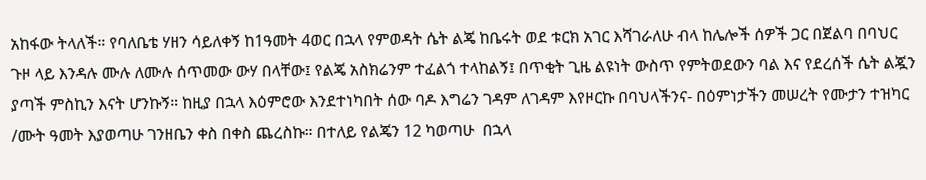አከፋው ትላለች። የባለቤቴ ሃዘን ሳይለቀኝ ከ1ዓመት 4ወር በኋላ የምወዳት ሴት ልጄ ከቤሩት ወደ ቱርክ አገር እሻገራለሁ ብላ ከሌሎች ሰዎች ጋር በጀልባ በባህር ጉዞ ላይ እንዳሉ ሙሉ ለሙሉ ሰጥመው ውሃ በላቸው፤ የልጄ አስክሬንም ተፈልጎ ተላከልኝ፤ በጥቂት ጊዜ ልዩነት ውስጥ የምትወደውን ባል እና የደረሰች ሴት ልጇን ያጣች ምስኪን እናት ሆንኩኝ። ከዚያ በኋላ እዕምሮው እንደተነካበት ሰው ባዶ እግሬን ገዳም ለገዳም እየዞርኩ በባህላችንና- በዕምነታችን መሠረት የሙታን ተዝካር /ሙት ዓመት እያወጣሁ ገንዘቤን ቀስ በቀስ ጨረስኩ። በተለይ የልጄን 12 ካወጣሁ  በኋላ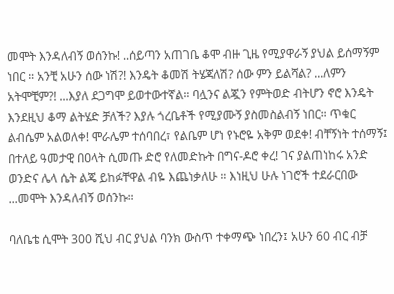መሞት እንዳለብኝ ወሰንኩ! ..ሰይጣን አጠገቤ ቆሞ ብዙ ጊዜ የሚያዋራኝ ያህል ይሰማኝም ነበር ። አንቺ አሁን ሰው ነሽ?! እንዴት ቆመሽ ትሄጃለሽ? ሰው ምን ይልሻል? ...ለምን አትሞቺም?! ...እያለ ደጋግሞ ይወተውተኛል። ባሏንና ልጇን የምትወድ ብትሆን ኖሮ እንዴት እንደዚህ ቆማ ልትሄድ ቻለች? እያሉ ጎረቤቶች የሚያሙኝ ያስመስልብኝ ነበር። ጥቁር ልብሴም አልወለቀ! ሞራሌም ተሰባበረ፣ የልቤም ሆነ የኑሮዬ አቅም ወደቀ! ብቸኝነት ተሰማኝ፤ በተለይ ዓመታዊ በዐላት ሲመጡ ድሮ የለመድኩት በግና-ዶሮ ቀረ! ገና ያልጠነከሩ አንድ ወንድና ሌላ ሴት ልጄ ይከፉቸዋል ብዬ እጨነቃለሁ ። እነዚህ ሁሉ ነገሮች ተደራርበው ...መሞት እንዳለብኝ ወሰንኩ።

ባለቤቴ ሲሞት 300 ሺህ ብር ያህል ባንክ ውስጥ ተቀማጭ ነበረን፤ አሁን 60 ብር ብቻ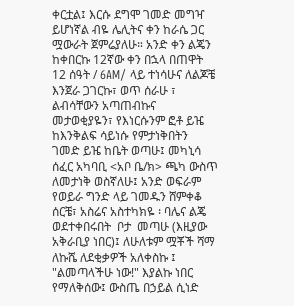ቀርቷል፤ እርሱ ደግሞ ገመድ መግዣ ይሆነኛል ብዬ ሌሊትና ቀን ከራሴ ጋር ሟውራት ጀምሬያለሁ። አንድ ቀን ልጄን ከቀበርኩ 12ኛው ቀን በኋላ በጠዋት 12 ሰዓት / 6AM/ ላይ ተነሳሁና ለልጆቼ እንጀራ ጋገርኩ፣ ወጥ ሰራሁ ፣ ልብሳቸውን አጣጠብኩና መታወቂያዬን፣ የእነርሱንም ፎቶ ይዤ ከእንቅልፍ ሳይነሱ የምታነቅበትን ገመድ ይዤ ከቤት ወጣሁ፤ መካኒሳ ሰፈር አካባቢ <አቦ ቤ/ክ> ጫካ ውስጥ ለመታነቅ ወስኛለሁ፤ አንድ ወፍራም የወይራ ግንድ ላይ ገመዱን ሸምቀቆ ሰርቼ፣ አስሬና አስተካክዬ ፡ ባሌና ልጄ ወደተቀበሩበት  ቦታ  መጣሁ (እዚያው አቅራቢያ ነበር)፤ ለሁለቱም ሟቾች ሻማ ለኩሼ ለደቂቃዎች አለቀስኩ ፤ "ልመጣላችሁ ነው!" እያልኩ ነበር የማለቅሰው፤ ውስጤ በኃይል ሲነድ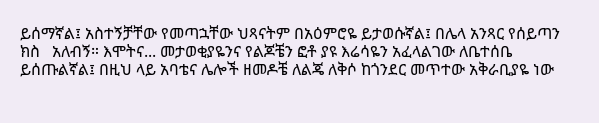ይሰማኛል፤ አስተኝቻቸው የመጣኋቸው ህጻናትም በአዕምሮዬ ይታወሱኛል፤ በሌላ አንጻር የሰይጣን ክስ   አለብኝ። እሞትና... መታወቂያዬንና የልጆቼን ፎቶ ያዩ እሬሳዬን አፈላልገው ለቤተሰቤ ይሰጡልኛል፤ በዚህ ላይ አባቴና ሌሎች ዘመዶቼ ለልጄ ለቅሶ ከጎንደር መጥተው አቅራቢያዬ ነው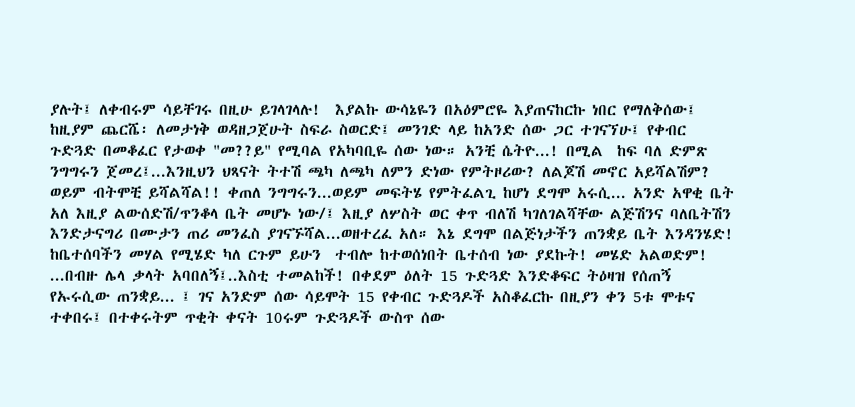ያሉት፤ ለቀብሩም ሳይቸገሩ በዚሁ ይገላገላሉ!  እያልኩ ውሳኔዬን በአዕምሮዬ እያጠናከርኩ ነበር የማለቅሰው፤ ከዚያም ጨርሼ፡ ለመታነቅ ወዳዘጋጀሁት ስፍራ ስወርድ፤ መንገድ ላይ ከአንድ ሰው ጋር ተገናኘሁ፤ የቀብር ጉድጓድ በመቆፈር የታወቀ "መ??ይ" የሚባል የአካባቢዬ ሰው ነው። አንቺ ሴትዮ...! በሚል  ከፍ ባለ ድምጽ ንግግሩን ጀመረ፤...እንዚህን ህጻናት ትተሽ ጫካ ለጫካ ለምን ድነው የምትዞሪው? ለልጆሽ መኖር አይሻልሽም? ወይም ብትሞቺ ይሻልሻል!! ቀጠለ ንግግሩን...ወይም መፍትሄ የምትፈልጊ ከሆነ ደግሞ አሩሲ... አንድ አዋቂ ቤት አለ እዚያ ልውሰድሽ/ጥንቆላ ቤት መሆኑ ነው/፤ እዚያ ለሦስት ወር ቀጥ ብለሽ ካገለገልሻቸው ልጅሽንና ባለቤትሽን እንድታናግሪ በሙታን ጠሪ መንፈስ ያገናኙሻል...ወዘተረፈ አለ። እኔ ደግሞ በልጅነታችን ጠንቋይ ቤት እንዳንሄድ! ከቤተሰባችን መሃል የሚሄድ ካለ ርጉም ይሁን  ተብሎ ከተወሰነበት ቤተሰብ ነው ያደኩት! መሄድ አልወድም! ...በብዙ ሌላ ቃላት አባበለኝ፤..እስቲ ተመልከች! በቀደም ዕለት 15 ጉድጓድ እንድቆፍር ትዕዛዝ የሰጠኝ የኡሩሲው ጠንቋይ... ፤ ገና አንድም ሰው ሳይሞት 15 የቀብር ጉድጓዶች አስቆፈርኩ በዚያን ቀን 5ቱ ሞቱና ተቀበሩ፤ በተቀሩትም ጥቂት ቀናት 10ሩም ጉድጓዶች ውስጥ ሰው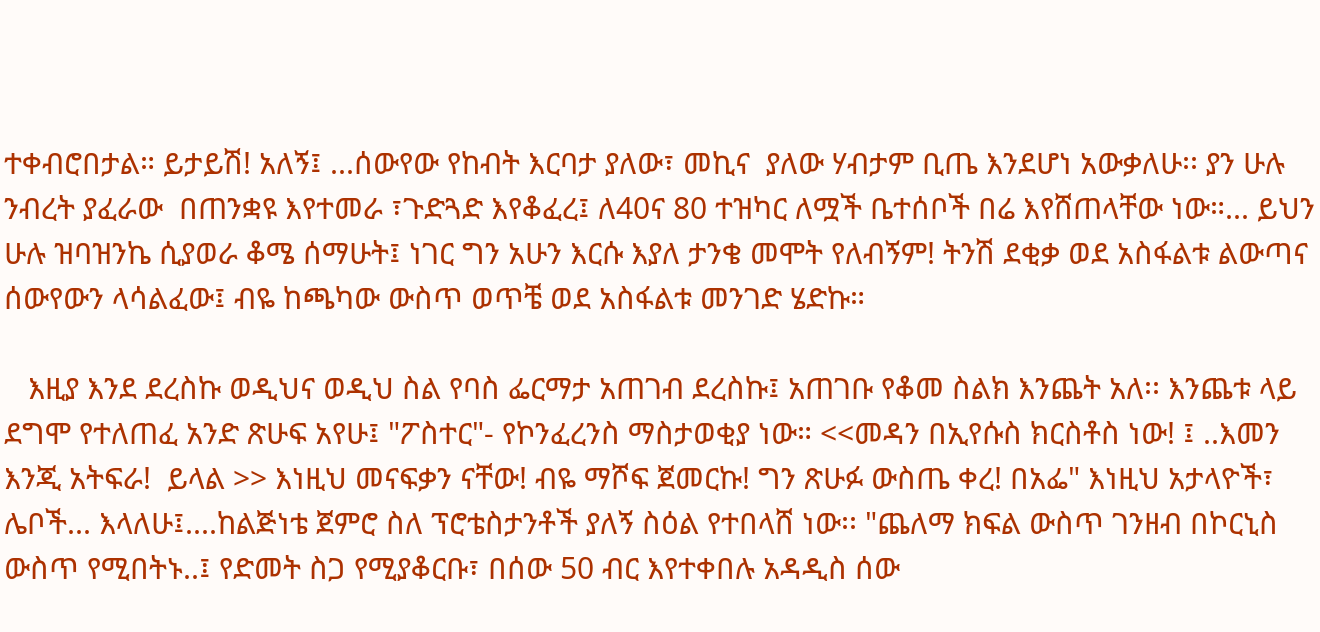ተቀብሮበታል። ይታይሽ! አለኝ፤ ...ሰውየው የከብት እርባታ ያለው፣ መኪና  ያለው ሃብታም ቢጤ እንደሆነ አውቃለሁ፡፡ ያን ሁሉ ንብረት ያፈራው  በጠንቋዩ እየተመራ ፣ጉድጓድ እየቆፈረ፤ ለ40ና 80 ተዝካር ለሟች ቤተሰቦች በሬ እየሸጠላቸው ነው።... ይህን ሁሉ ዝባዝንኬ ሲያወራ ቆሜ ሰማሁት፤ ነገር ግን አሁን እርሱ እያለ ታንቄ መሞት የለብኝም! ትንሽ ደቂቃ ወደ አስፋልቱ ልውጣና ሰውየውን ላሳልፈው፤ ብዬ ከጫካው ውስጥ ወጥቼ ወደ አስፋልቱ መንገድ ሄድኩ።

   እዚያ እንደ ደረስኩ ወዲህና ወዲህ ስል የባስ ፌርማታ አጠገብ ደረስኩ፤ አጠገቡ የቆመ ስልክ እንጨት አለ፡፡ እንጨቱ ላይ ደግሞ የተለጠፈ አንድ ጽሁፍ አየሁ፤ "ፖስተር"- የኮንፈረንስ ማስታወቂያ ነው። <<መዳን በኢየሱስ ክርስቶስ ነው! ፤ ..እመን እንጂ አትፍራ!  ይላል >> እነዚህ መናፍቃን ናቸው! ብዬ ማሾፍ ጀመርኩ! ግን ጽሁፉ ውስጤ ቀረ! በአፌ" እነዚህ አታላዮች፣ ሌቦች... እላለሁ፤....ከልጅነቴ ጀምሮ ስለ ፕሮቴስታንቶች ያለኝ ስዕል የተበላሸ ነው፡፡ "ጨለማ ክፍል ውስጥ ገንዘብ በኮርኒስ ውስጥ የሚበትኑ..፤ የድመት ስጋ የሚያቆርቡ፣ በሰው 50 ብር እየተቀበሉ አዳዲስ ሰው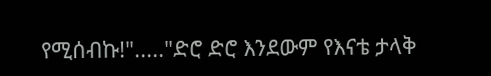የሚሰብኩ!"....."ድሮ ድሮ እንደውም የእናቴ ታላቅ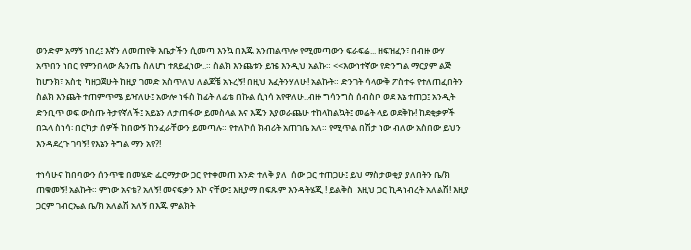ወንድም አማኝ ነበረ፤ እኛን ለመጠየቅ እቤታችን ሲመጣ እንኳ በእጁ አንጠልጥሎ የሚመጣውን ፍራፍሬ... ዘፍዝፈን፣ በብዙ ውሃ አጥበን ነበር የምንበላው ጴንጤ ስለሆነ ተጸይፈነው..። ስልክ እንጨቱን ይዤ እንዲህ አልኩ። <<እውነተኛው የድንግል ማርያም ልጅ ከሆንክ፣ አስቲ  ካዘጋጀሁት ከዚያ ገመድ አስጥለህ ለልጆቼ አኑረኝ! በዚህ እፈትንሃለሁ! አልኩት። ድንገት ሳላውቅ ፖስተሩ የተለጠፈበትን ስልክ እንጨት ተጠምጥሜ ይዣለሁ፤ አውሎ ነፋስ ከፊት ለፊቴ በኩል ሲነሳ አየዋለሁ..ብዙ ግሳንግስ ሰብስቦ ወደ እኔ ተጠጋ፤ አንዲት ድንቢጥ ወፍ ውስጡ ትታየኛለች፤ አይኔን ለታጠፋው ይመስላል እና እጄን እያወራጨሁ ተከላከልኳት፤ መሬት ላይ ወደቅኩ! ከደቂቃዎች በኋላ ስነሳ፡ በርካታ ሰዎች ከበውኝ ከንፈራቸውን ይመጣሉ። የተለኮሰ ክብሪት አጠገቤ አለ። የሚጥል በሽታ ነው ብለው አስበው ይህን እንዳደረጉ ገባኝ! የእኔን ትግል ማን አየ?!

ተነሳሁና ከበባውን ሰንጥቄ በመሄድ ፌርማታው ጋር የተቀመጠ አንድ ተለቅ ያለ  ሰው ጋር ተጠጋሁ፤ ይህ ማስታወቂያ ያለበትን ቤ/ክ ጠቁመኝ! አልኩት። ምነው አናቴ? አለኝ! መናፍቃን እኮ ናቸው፤ እዚያማ በፍጹም እንዳትሄጂ ! ይልቅስ  እዚህ ጋር ኪዳነብረት አለልሽ! እዚያ ጋርም ገብርኤል ቤ/ክ አለልሽ አለኝ በእጁ ምልክት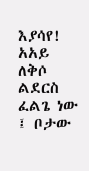እያሳየ! አአይ ለቅሶ ልደርስ ፈልጌ ነው ፤ ቦታው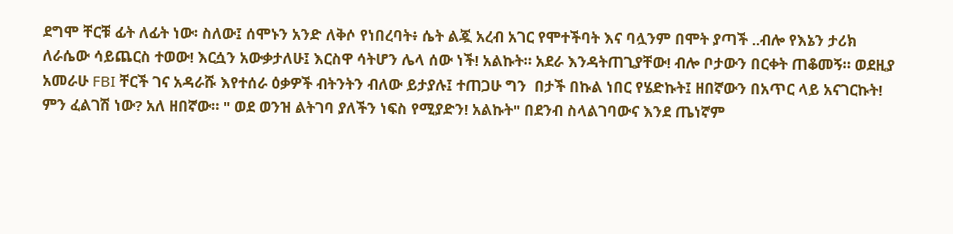ደግሞ ቸርቹ ፊት ለፊት ነው፡ ስለው፤ ሰሞኑን አንድ ለቅሶ የነበረባት፥ ሴት ልጇ አረብ አገር የሞተችባት እና ባሏንም በሞት ያጣች ..ብሎ የእኔን ታሪክ ለራሴው ሳይጨርስ ተወው! እርሷን አውቃታለሁ፤ እርስዋ ሳትሆን ሌላ ሰው ነች! አልኩት። አደራ እንዳትጠጊያቸው! ብሎ ቦታውን በርቀት ጠቆመኝ። ወደዚያ አመራሁ FBI ቸርች ገና አዳራሹ እየተሰራ ዕቃዎች ብትንትን ብለው ይታያሉ፤ ተጠጋሁ ግን  በታች በኩል ነበር የሄድኩት፤ ዘበኛውን በአጥር ላይ አናገርኩት! ምን ፈልገሽ ነው? አለ ዘበኛው። " ወደ ወንዝ ልትገባ ያለችን ነፍስ የሚያድን! አልኩት" በደንብ ስላልገባውና እንደ ጤነኛም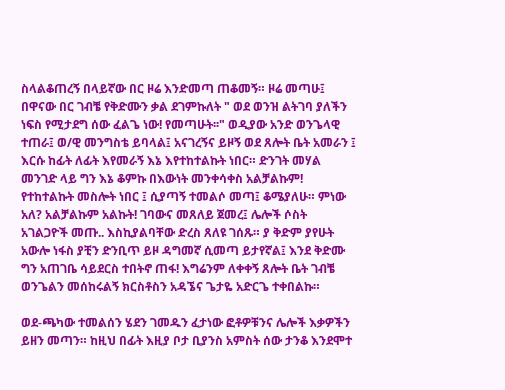ስላልቆጠረኝ በላይኛው በር ዞሬ እንድመጣ ጠቆመኝ። ዞሬ መጣሁ፤ በዋናው በር ገብቼ የቅድሙን ቃል ደገምኩለት " ወደ ወንዝ ልትገባ ያለችን ነፍስ የሚታደግ ሰው ፈልጌ ነው! የመጣሁት፡፡" ወዲያው አንድ ወንጌላዊ ተጠራ፤ ወ/ዊ መንግስቴ ይባላል፤ አናገረኝና ይዞኝ ወደ ጸሎት ቤት አመራን ፤ እርሱ ከፊት ለፊት እየመራኝ እኔ እየተከተልኩት ነበር። ድንገት መሃል መንገድ ላይ ግን እኔ ቆምኩ በእውነት መንቀሳቀስ አልቻልኩም! የተከተልኩት መስሎት ነበር ፤ ሲያጣኝ ተመልሶ መጣ፤ ቆሜያለሁ። ምነው አለ? አልቻልኩም አልኩት! ገባውና መጸለይ ጀመረ፤ ሌሎች ሶስት አገልጋዮች መጡ.. እስኪያልባቸው ድረስ ጸለዩ ገሰጹ። ያ ቅድም ያየሁት አውሎ ነፋስ ያቺን ድንቢጥ ይዞ ዳግመኛ ሲመጣ ይታየኛል፤ እንደ ቅድሙ ግን አጠገቤ ሳይደርስ ተበትኖ ጠፋ! እግሬንም ለቀቀኝ ጸሎት ቤት ገብቼ ወንጌልን መሰከሩልኝ ክርስቶስን አዳኜና ጌታዬ አድርጌ ተቀበልኩ።

ወደ-ጫካው ተመልሰን ሄደን ገመዱን ፈታነው ፎቶዎቹንና ሌሎች እቃዎችን ይዘን መጣን። ከዚህ በፊት እዚያ ቦታ ቢያንስ አምስት ሰው ታንቆ እንደሞተ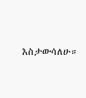እስታውሳለሁ።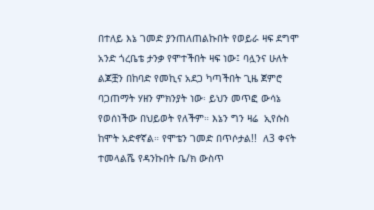በተለይ እኔ ገመድ ያንጠለጠልኩበት የወይራ ዛፍ ደግሞ አንድ ጎረቤቴ ታንቃ የሞተችበት ዛፍ ነው፤ ባሏንና ሁለት ልጆቿን በከባድ የመኪና አደጋ ካጣችበት ጊዜ ጀምሮ ባጋጠማት ሃዘን ምክንያት ነው፡ ይህን መጥፎ ውሳኔ የወሰነችው በህይወት የለችም። እኔን ግን ዛሬ  ኢየሱስ  ከሞት አድኖኛል። የሞቴን ገመድ በጥሶታል!!  ለ3 ቀናት ተመላልሼ የዳንኩበት ቤ/ክ ውስጥ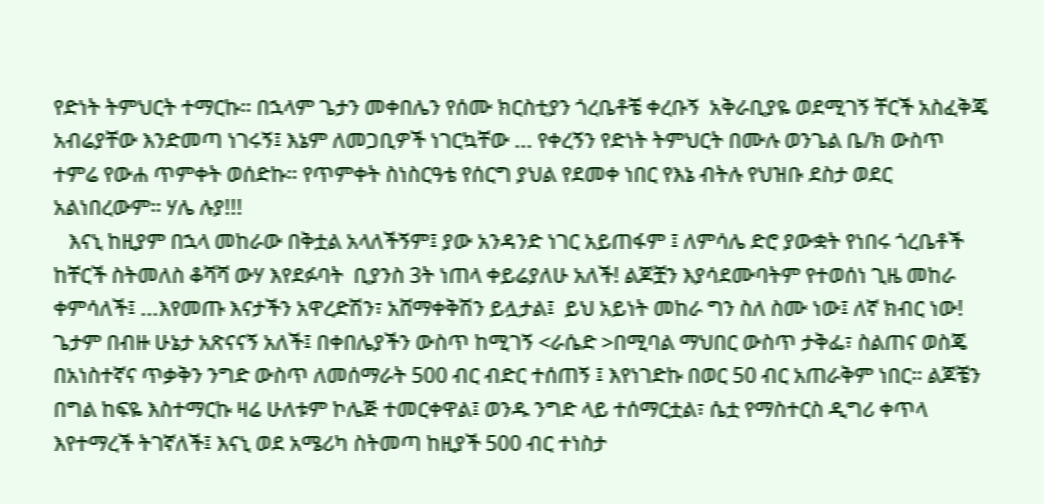የድነት ትምህርት ተማርኩ። በኋላም ጌታን መቀበሌን የሰሙ ክርስቲያን ጎረቤቶቼ ቀረቡኝ  አቅራቢያዬ ወደሚገኝ ቸርች አስፈቅጄ አብሬያቸው እንድመጣ ነገሩኝ፤ እኔም ለመጋቢዎች ነገርኳቸው ... የቀረኝን የድነት ትምህርት በሙሉ ወንጌል ቤ/ክ ውስጥ ተምሬ የውሐ ጥምቀት ወሰድኩ። የጥምቀት ስነስርዓቴ የሰርግ ያህል የደመቀ ነበር የእኔ ብትሉ የህዝቡ ደስታ ወደር አልነበረውም። ሃሌ ሉያ!!!
   እናኒ ከዚያም በኋላ መከራው በቅቷል አላለችኝም፤ ያው አንዳንድ ነገር አይጠፋም ፤ ለምሳሌ ድሮ ያውቋት የነበሩ ጎረቤቶች ከቸርች ስትመለስ ቆሻሻ ውሃ እየደፉባት  ቢያንስ 3ት ነጠላ ቀይሬያለሁ አለች! ልጆቿን እያሳደሙባትም የተወሰነ ጊዜ መከራ ቀምሳለች፤ ...እየመጡ እናታችን አዋረድሽን፣ አሸማቀቅሽን ይሏታል፤  ይህ አይነት መከራ ግን ስለ ስሙ ነው፤ ለኛ ክብር ነው! ጌታም በብዙ ሁኔታ አጽናናኝ አለች፤ በቀበሌያችን ውስጥ ከሚገኝ <ራሴድ >በሚባል ማህበር ውስጥ ታቅፌ፣ ስልጠና ወስጄ በአነስተኛና ጥቃቅን ንግድ ውስጥ ለመሰማራት 500 ብር ብድር ተሰጠኝ ፤ እየነገድኩ በወር 50 ብር አጠራቅም ነበር። ልጆቼን በግል ከፍዬ እስተማርኩ ዛሬ ሁለቱም ኮሌጅ ተመርቀዋል፤ ወንዱ ንግድ ላይ ተሰማርቷል፣ ሴቷ የማስተርስ ዲግሪ ቀጥላ እየተማረች ትገኛለች፤ እናኒ ወደ አሜሪካ ስትመጣ ከዚያች 500 ብር ተነስታ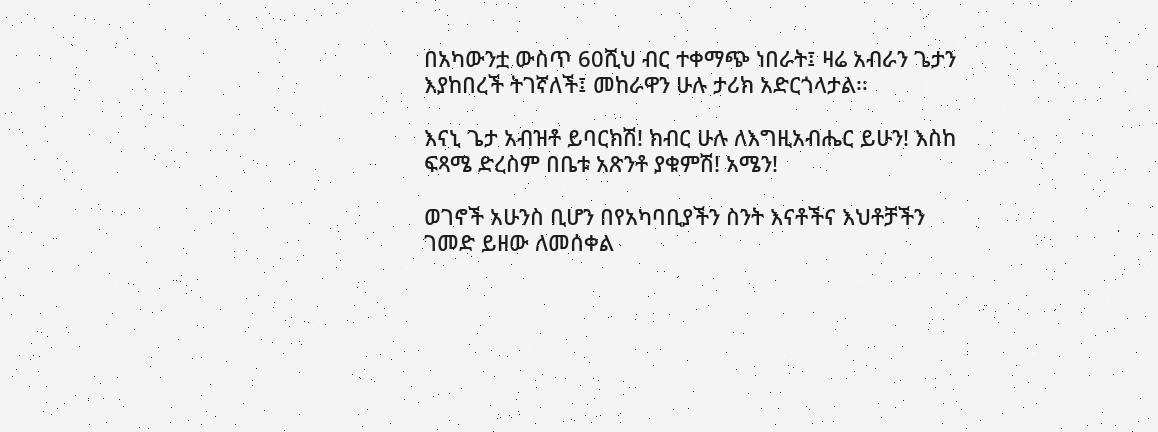በአካውንቷ ውስጥ 60ሺህ ብር ተቀማጭ ነበራት፤ ዛሬ አብራን ጌታን እያከበረች ትገኛለች፤ መከራዋን ሁሉ ታሪክ አድርጎላታል፡፡

እናኒ ጌታ አብዝቶ ይባርክሽ! ክብር ሁሉ ለእግዚአብሔር ይሁን! እስከ ፍጻሜ ድረስም በቤቱ አጽንቶ ያቁምሽ! አሜን!

ወገኖች አሁንስ ቢሆን በየአካባቢያችን ስንት እናቶችና እህቶቻችን ገመድ ይዘው ለመሰቀል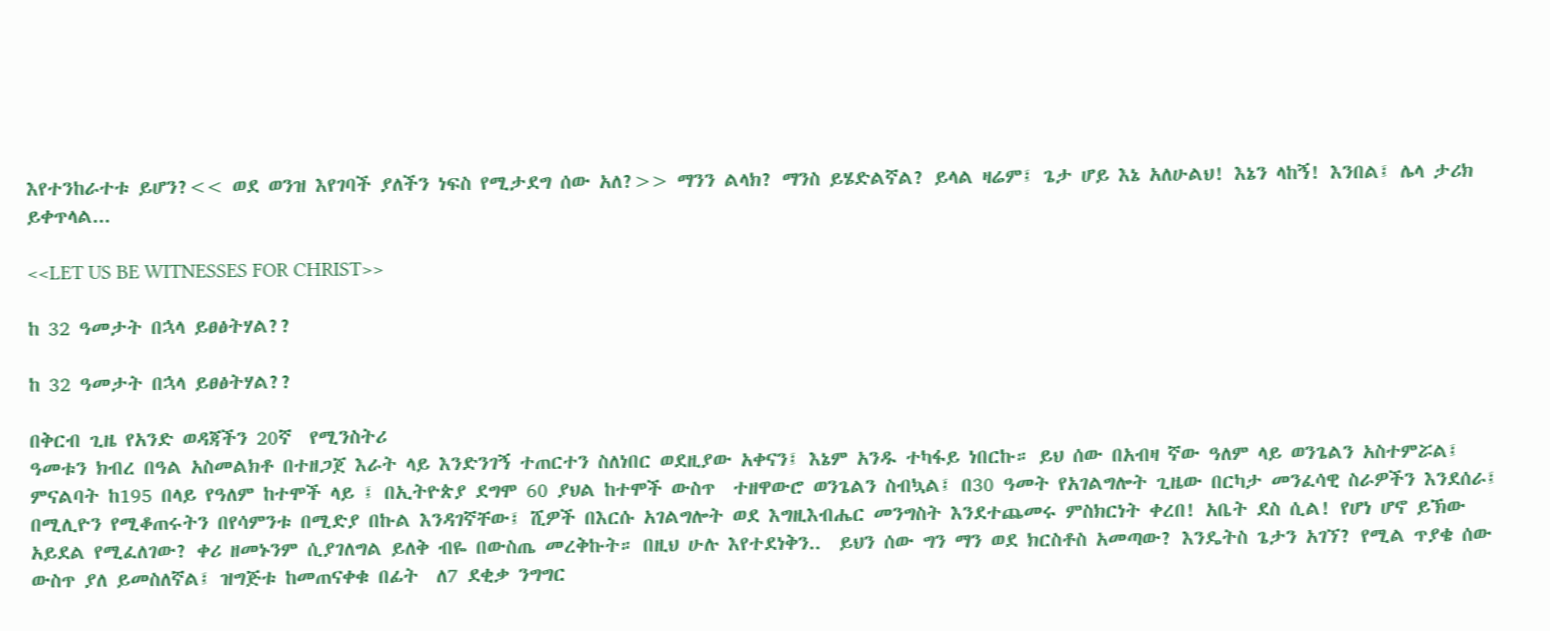እየተንከራተቱ ይሆን?<< ወደ ወንዝ እየገባች ያለችን ነፍስ የሚታደግ ሰው አለ?>> ማንን ልላክ? ማንስ ይሄድልኛል? ይላል ዛሬም፤ ጌታ ሆይ እኔ አለሁልህ! እኔን ላከኝ! እንበል፤ ሌላ ታሪክ ይቀጥላል...

<<LET US BE WITNESSES FOR CHRIST>>

ከ 32 ዓመታት በኋላ ይፀፅትሃል??

ከ 32 ዓመታት በኋላ ይፀፅትሃል??

በቅርብ ጊዜ የአንድ ወዳጃችን 20ኛ  የሚንስትሪ
ዓመቱን ክብረ በዓል አስመልክቶ በተዘጋጀ እራት ላይ እንድንገኝ ተጠርተን ስለነበር ወደዚያው አቀናን፤ እኔም አንዱ ተካፋይ ነበርኩ። ይህ ሰው በአብዛ ኛው ዓለም ላይ ወንጌልን አስተምሯል፤ ምናልባት ከ195 በላይ የዓለም ከተሞች ላይ ፤ በኢትዮጵያ ደግሞ 60 ያህል ከተሞች ውስጥ  ተዘዋውሮ ወንጌልን ስብኳል፤ በ30 ዓመት የአገልግሎት ጊዜው በርካታ መንፈሳዊ ስራዎችን እንደሰራ፤ በሚሊዮን የሚቆጠሩትን በየሳምንቱ በሚድያ በኩል እንዳገኛቸው፤ ሺዎች በእርሱ አገልግሎት ወደ እግዚእብሔር መንግስት እንደተጨመሩ ምስክርነት ቀረበ! አቤት ደስ ሲል! የሆነ ሆኖ ይኽው አይደል የሚፈለገው? ቀሪ ዘመኑንም ሲያገለግል ይለቅ ብዬ በውስጤ መረቅኩት። በዚህ ሁሉ እየተደነቅን..  ይህን ሰው ግን ማን ወደ ክርስቶስ አመጣው? እንዴትስ ጌታን አገኘ? የሚል ጥያቄ ሰው ውስጥ ያለ ይመስለኛል፤ ዝግጅቱ ከመጠናቀቁ በፊት  ለ7 ደቂቃ ንግግር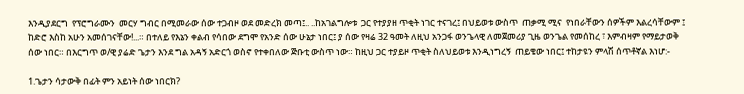እንዲያደርግ  የፕሮግራሙን  መርሃ ግብር በሚመራው ሰው ተጋብዞ ወደ መድረክ መጣ፤.. ..ከአገልግሎቱ  ጋር የተያያዘ ጥቂት ነገር ተናገረ፤ በህይወቱ ውስጥ  ጠቃሚ ሚና  የነበራቸውን ሰዎችም እልረሳቸውም ፤ ከድሮ እስከ አሁን አመሰገናቸው!...። በተለይ የእኔን ቀልብ የሳበው ደግሞ የአንድ ሰው ሁኔታ ነበር፤ ያ ሰው የዛሬ 32 ዓመት ለዚህ አንጋፋ ወንጌላዊ ለመጀመሪያ ጊዜ ወንጌል የመሰከረ ፣ እምብዛም የማይታወቅ ሰው ነበር። በእርግጥ ወ/ዊ ያሬድ ጌታን እንደ ግል አዳኝ አድርጎ ወስኖ የተቀበለው ጅቡቲ ውስጥ ነው። ከዚህ ጋር ተያይዞ ጥቂት ስለህይወቱ እንዲነግረኝ  ጠይቄው ነበር፤ ተከታዩን ምላሽ ሰጥቶኛል እነሆ:-

1.ጌታን ሳታውቅ በፊት ምን አይነት ሰው ነበርክ?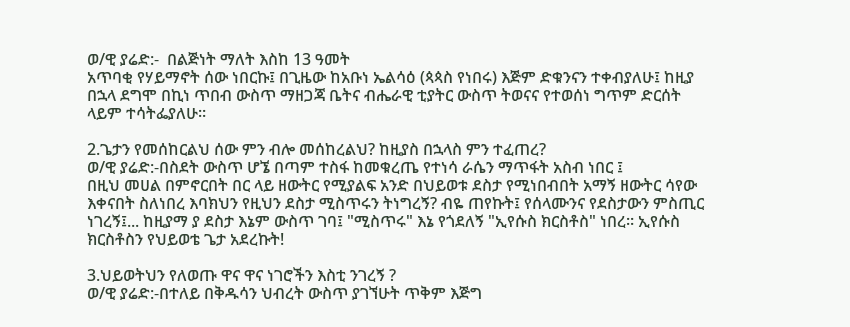ወ/ዊ ያሬድ:-  በልጅነት ማለት እስከ 13 ዓመት
አጥባቂ የሃይማኖት ሰው ነበርኩ፤ በጊዜው ከአቡነ ኤልሳዕ (ጳጳስ የነበሩ) እጅም ድቁንናን ተቀብያለሁ፤ ከዚያ በኋላ ደግሞ በኪነ ጥበብ ውስጥ ማዘጋጃ ቤትና ብሔራዊ ቲያትር ውስጥ ትወናና የተወሰነ ግጥም ድርሰት ላይም ተሳትፌያለሁ።

2.ጌታን የመሰከርልህ ሰው ምን ብሎ መሰከረልህ? ከዚያስ በኋላስ ምን ተፈጠረ?
ወ/ዊ ያሬድ:-በስደት ውስጥ ሆኜ በጣም ተስፋ ከመቁረጤ የተነሳ ራሴን ማጥፋት አስብ ነበር ፤
በዚህ መሀል በምኖርበት በር ላይ ዘውትር የሚያልፍ አንድ በህይወቱ ደስታ የሚነበብበት አማኝ ዘውትር ሳየው እቀናበት ስለነበረ እባክህን የዚህን ደስታ ሚስጥሩን ትነግረኝ? ብዬ ጠየኩት፤ የሰላሙንና የደስታውን ምስጢር ነገረኝ፤... ከዚያማ ያ ደስታ እኔም ውስጥ ገባ፤ "ሚስጥሩ" እኔ የጎደለኝ "ኢየሱስ ክርስቶስ" ነበረ። ኢየሱስ ክርስቶስን የህይወቴ ጌታ አደረኩት!

3.ህይወትህን የለወጡ ዋና ዋና ነገሮችን እስቲ ንገረኝ ?
ወ/ዊ ያሬድ:-በተለይ በቅዱሳን ህብረት ውስጥ ያገኘሁት ጥቅም እጅግ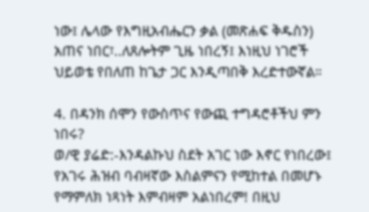ነው፤ ሌላው የእግዚአብሔርን ቃል (መጽሐፍ ቅዱስን) አጠና ነበር፣..ለጸሎትም ጊዜ ነበረኝ፤ እነዚህ ነገሮች ህይወቴ የበለጠ ከጌታ ጋር እንዲጣበቅ እረድተውኛል።

4. በዳንክ ሰሞን የውስጥና የውጪ ተግዳሮቶችህ ምን ነበሩ?
ወ/ዊ ያሬድ:-እንዳልኩህ ስደት አገር ነው እኖር የነበረው፤ የአገሩ ሕዝብ ባብዛኛው እስልምናን የሚከተል በመሆኑ የማምለክ ነጻነት እምብዛም አልነበረም! በዚህ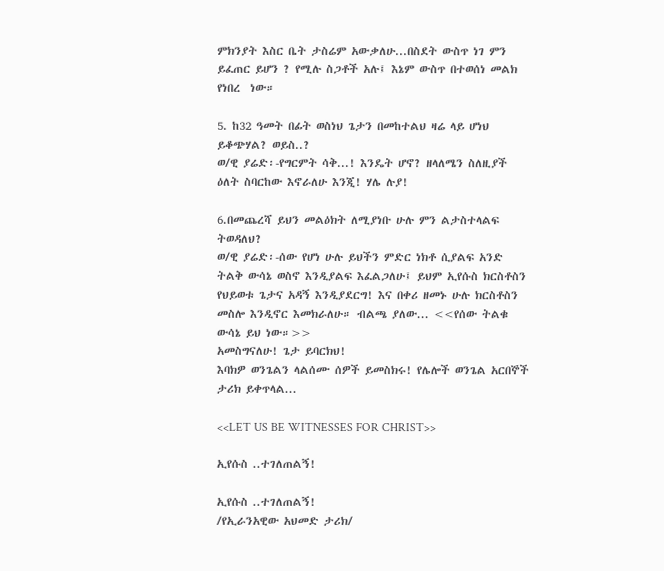ምክንያት እስር ቤት ታስሬም አውቃለሁ...በስደት ውስጥ ነገ ምን ይፈጠር ይሆን ? የሚሉ ስጋቶች አሉ፤ እኔም ውስጥ በተወሰነ መልክ  የነበረ  ነው።

5. ከ32 ዓመት በፊት ወስነህ ጌታን በመከተልህ ዛሬ ላይ ሆነህ ይቆጭሃል? ወይስ..?
ወ/ዊ ያሬድ፡-የግርምት ሳቅ...! እንዴት ሆኖ? ዘላለሜን ስለዚያች ዕለት ስባርከው እኖራለሁ እንጂ! ሃሌ ሉያ!

6.በመጨረሻ ይህን መልዕክት ለሚያነቡ ሁሉ ምን ልታስተላልፍ ትወዳለህ?
ወ/ዊ ያሬድ፡-ሰው የሆነ ሁሉ ይህችን ምድር ነክቶ ሲያልፍ አንድ ትልቅ ውሳኔ ወስኖ እንዲያልፍ እፈልጋለሁ፤ ይህም ኢየሱስ ክርስቶስን የህይወቱ ጌታና አዳኝ እንዲያደርግ! እና በቀሪ ዘመኑ ሁሉ ክርስቶስን መስሎ እንዲኖር እመክራለሁ። ብልጫ ያለው... <<የሰው ትልቁ ውሳኔ ይህ ነው።>>
አመስግናለሁ! ጌታ ይባርክህ!
እባክዎ ወንጌልን ላልሰሙ ሰዎች ይመስክሩ! የሌሎች ወንጌል አርበኞች ታሪክ ይቀጥላል...

<<LET US BE WITNESSES FOR CHRIST>>

ኢየሱስ ..ተገለጠልኝ!

ኢየሱስ ..ተገለጠልኝ!
/የኢራንአዊው አህመድ ታሪክ/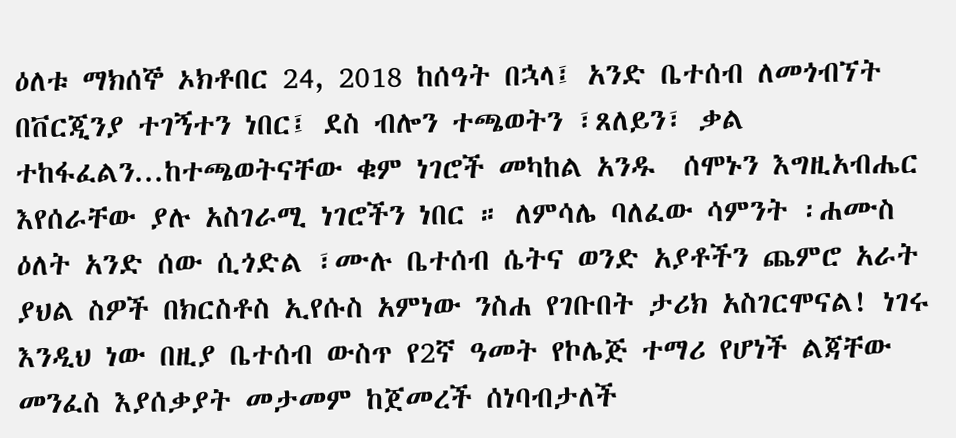ዕለቱ ማክሰኞ ኦክቶበር 24, 2018 ከሰዓት በኋላ፤ አንድ ቤተሰብ ለመጎብኘት በቨርጂንያ ተገኝተን ነበር፤ ደስ ብሎን ተጫወትን ፣ጸለይን፣ ቃል ተከፋፈልን...ከተጫወትናቸው ቁም ነገሮች መካከል አንዱ  ሰሞኑን እግዚአብሔር እየሰራቸው ያሉ አስገራሚ ነገሮችን ነበር ። ለምሳሌ ባለፈው ሳምንት ፡ሐሙስ ዕለት አንድ ሰው ሲጎድል ፣ሙሉ ቤተሰብ ሴትና ወንድ አያቶችን ጨምሮ አራት ያህል ስዎች በክርስቶስ ኢየሱስ አምነው ንስሐ የገቡበት ታሪክ አስገርሞናል! ነገሩ  እንዲህ ነው በዚያ ቤተሰብ ውስጥ የ2ኛ ዓመት የኮሌጅ ተማሪ የሆነች ልጃቸው መንፈስ እያሰቃያት መታመም ከጀመረች ሰነባብታለች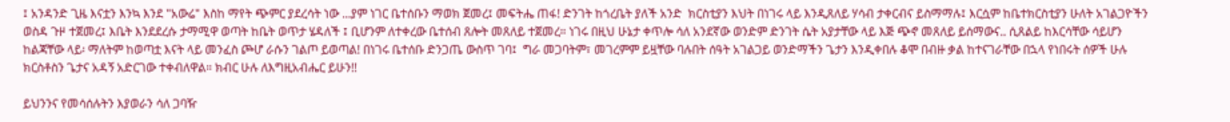፤ አንዳንድ ጊዜ እናቷን እንኳ እንደ "አውሬ" እስከ ማየት ጭምር ያደረሳት ነው ...ያም ነገር ቤተሰቡን ማወክ ጀመረ፤ መፍትሔ ጠፋ! ድንገት ከጎረቤት ያለች አንድ  ክርስቲያን እህት በነገሩ ላይ እንዲጸለይ ሃሳብ ታቀርብና ይስማማሉ፤ እርሷም ከቤተክርስቲያን ሁለት አገልጋዮችን ወስዳ ጉዞ ተጀመረ፤ እቤት እንደደረሱ ታማሚዋ ወጣት ከቤት ወጥታ ሄዳለች ፤ ቢሆንም ለተቀረው ቤተሰብ ጸሎት መጸለይ ተጀመረ። ነገሩ በዚህ ሁኔታ ቀጥሎ ሳለ አንደኛው ወንድም ድንገት ሴት አያታቸው ላይ እጅ ጭኖ መጸለይ ይሰማውና.. ሲጸልይ ከእርሳቸው ሳይሆን ከልጃቸው ላይ፡ ማለትም ከወጣቷ እናት ላይ መንፈስ ጮሆ ራሱን ገልጦ ይወጣል! በነገሩ ቤተሰቡ ድንጋጤ ውስጥ ገባ፤  ግራ መጋባትም፣ መገረምም ይዟቸው ባሉበት ሰዓት አገልጋይ ወንድማችን ጌታን እንዲቀበሉ ቆሞ በብዙ ቃል ከተናገራቸው በኋላ የነበሩት ሰዎች ሁሉ ክርስቶስን ጌታና አዳኝ አድርገው ተቀብለዋል። ክብር ሁሉ ለእግዚአብሔር ይሁን!!

ይህንንና የመሳሰሉትን እያወራን ሳለ ጋባዥ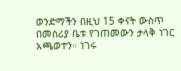ወንድማችን በዚህ 15 ቀናት ውስጥ በመስሪያ ቤቱ የገጠመውን ታላቅ ነገር አጫወተን። ነገሩ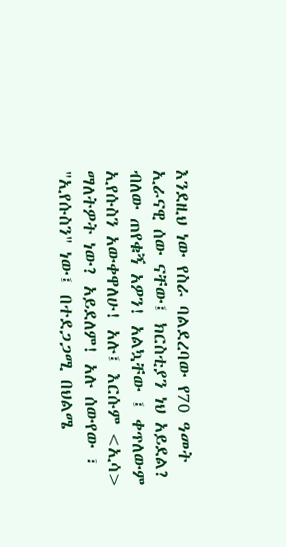እንደዚህ ነው የስራ ባልደረባው የ70 ዓመት ኢራናዊ ሰው ናቸው፤ ክርስቲያን ነህ አይደል? ብለው ጠየቁኝ አዎን! አልኳቸው ፤ ቀጥለውም ኢየሱስን አውቀዋለሁ! አሉ፤ እርሱም <ኢሳ> ማለትዎት ነው? አይደለም! አሉ ሰውየው ፣ "ኢየሱስን" ነው፤ በተደጋጋሚ በህልሜ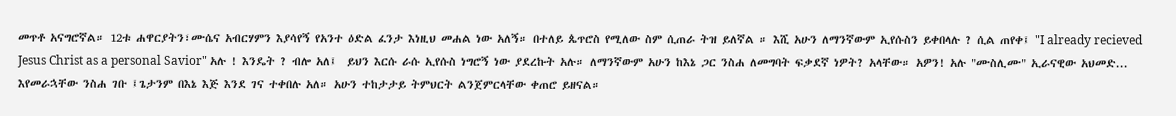መጥቶ አናግሮኛል። 12ቱ ሐዋርያትን፣ሙሴና አብርሃምን እያሳየኝ የአንተ ዕድል ፈንታ እነዚህ መሐል ነው አለኝ። በተለይ ጴጥሮስ የሚለው ስም ሲጠራ ትዝ ይለኛል ። እሺ አሁን ለማንኛውም ኢየሱስን ይቀበላሉ ? ሲል ጠየቀ፤ "I already recieved Jesus Christ as a personal Savior" አሉ ! እንዴት ? ብሎ አለ፤  ይህን እርሱ ራሱ ኢየሱስ ነግሮኝ ነው ያደረኩት አሉ። ለማንኛውም አሁን ከእኔ ጋር ንስሐ ለመግባት ፍቃደኛ ነዎት? አላቸው። አዎን! አሉ "ሙስሊሙ" ኢራናዊው አህመድ... እየመራኋቸው ንስሐ ገቡ ፤ጌታንም በእኔ እጅ እንደ ገና ተቀበሉ አለ። አሁን ተከታታይ ትምህርት ልንጀምርላቸው ቀጠሮ ይዘናል።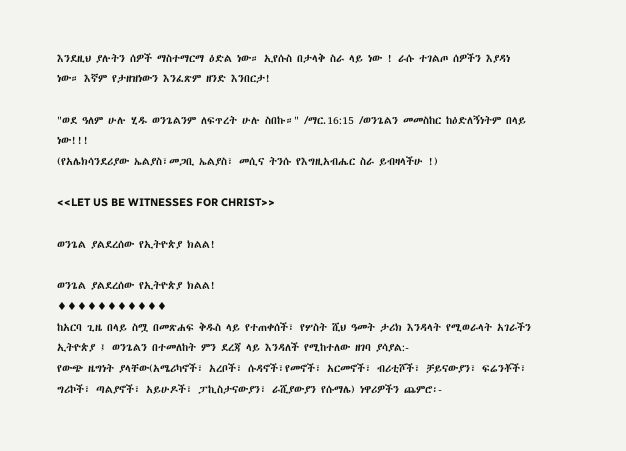እንደዚህ ያሉትን ሰዎች ማስተማርማ ዕድል ነው። ኢየሱስ በታላቅ ስራ ላይ ነው ! ራሱ ተገልጦ ሰዎችን እያዳነ ነው። እኛም የታዘዝነውን እንፈጽም ዘንድ እንበርታ!

"ወደ ዓለም ሁሉ ሂዱ ወንጌልንም ለፍጥረት ሁሉ ስበኩ።" /ማር.16:15 /ወንጌልን መመስከር ከዕድለኝነትም በላይ ነው!!!
(የአሌክሳንደሪያው ኤልያስ፣መጋቢ ኤልያስ፣ መሲና ትንሱ የእግዚአብሔር ስራ ይብዛላችሁ !)

<<LET US BE WITNESSES FOR CHRIST>>

ወንጌል ያልደረሰው የኢትዮጵያ ክልል!

ወንጌል ያልደረሰው የኢትዮጵያ ክልል!
♦♦♦♦♦♦♦♦♦♦♦
ከአርባ ጊዜ በላይ ስሟ በመጽሐፍ ቅዱስ ላይ የተጠቀሰች፣ የሦስት ሺህ ዓመት ታሪክ እንዳላት የሚወራላት አገራችን ኢትዮጵያ ፤ ወንጌልን በተመለከት ምን ደረጃ ላይ እንዳለች የሚከተለው ዘገባ ያሳያል:-
የውጭ ዜግነት ያላቸው(አሜሪካኖች፣ አረቦች፣ ሱዳኖች፣የመኖች፣ አርመኖች፣ ብሪቲሾች፣ ቻይናውያን፣ ፍሬንቾች፣ ግሪኮች፣ ጣልያኖች፣ አይሁዶች፣ ፓኪስታናውያን፣ ራሺያውያን የሱማሌ) ነዋሪዎችን ጨምሮ፡-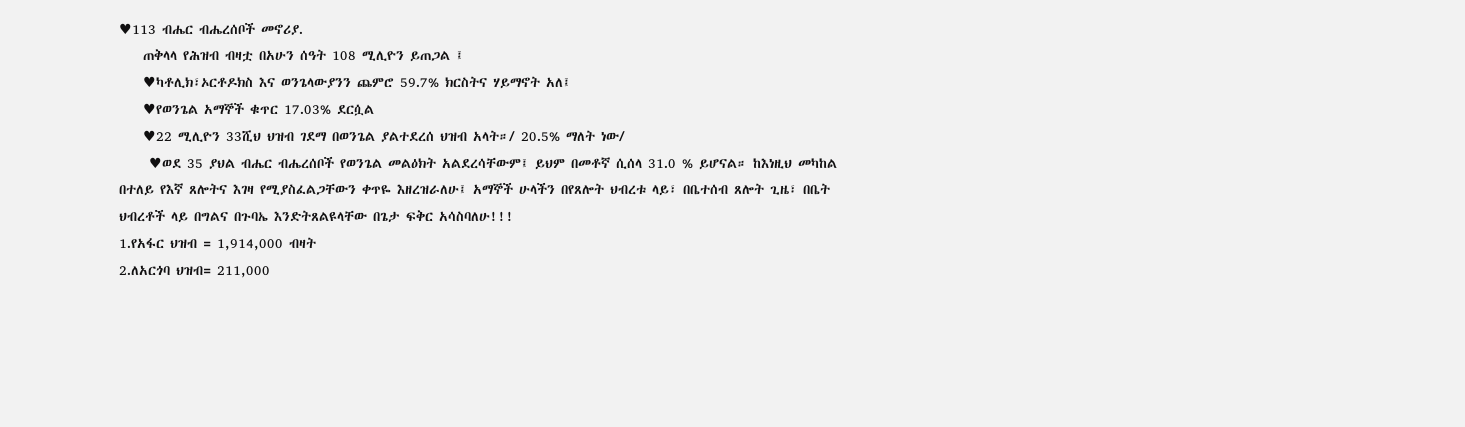♥113 ብሔር ብሔረሰቦች መኖሪያ.
    ጠቅላላ የሕዝብ ብዛቷ በአሁን ሰዓት 108 ሚሊዮን ይጠጋል ፤
    ♥ካቶሊክ፣ኦርቶዶክስ እና ወንጌላውያንን ጨምሮ 59.7% ክርስትና ሃይማኖት አለ፤
    ♥የወንጌል አማኞች ቁጥር 17.03% ደርሷል
    ♥22 ሚሊዮን 33ሺህ ህዝብ ገደማ በወንጌል ያልተደረሰ ህዝብ አላት።/ 20.5% ማለት ነው/
     ♥ወደ 35 ያህል ብሔር ብሔረሰቦች የወንጌል መልዕክት አልደረሳቸውም፤ ይህም በመቶኛ ሲሰላ 31.0 % ይሆናል። ከእነዚህ መካከል በተለይ የእኛ ጸሎትና እገዛ የሚያስፈልጋቸውን ቀጥዬ እዘረዝራለሁ፤ አማኞች ሁላችን በየጸሎት ህብረቱ ላይ፣ በቤተሰብ ጸሎት ጊዜ፣ በቤት ህብረቶች ላይ በግልና በጉባኤ እንድትጸልዩላቸው በጌታ ፍቅር አሳስባለሁ!!!
1.የአፋር ህዝብ = 1,914,000 ብዛት
2.ለአርጎባ ህዝብ= 211,000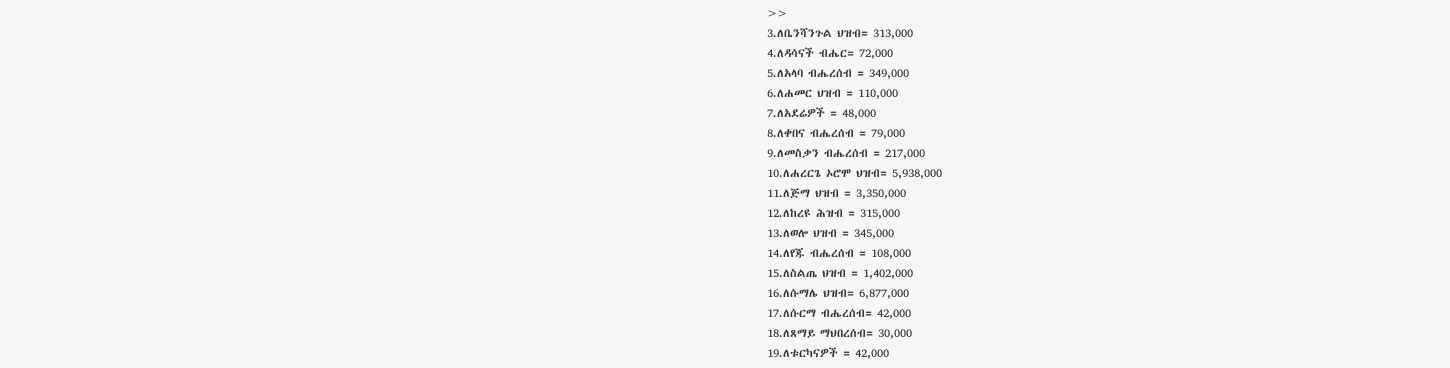>>
3.ለቤንሻንጉል ህዝብ= 313,000
4.ለዳሳናች ብሔር= 72,000
5.ለአላባ ብሔረሰብ = 349,000
6.ለሐመር ህዝብ = 110,000
7.ለአደሬዎች = 48,000
8.ለቀበና ብሔረሰብ = 79,000
9.ለመስቃን ብሔረሰብ = 217,000
10.ለሐረርጌ ኦሮሞ ህዝብ= 5,938,000
11.ለጅማ ህዝብ = 3,350,000
12.ለከረዩ ሕዝብ = 315,000
13.ለወሎ ህዝብ = 345,000
14.ለየጁ ብሔረሰብ = 108,000
15.ለስልጤ ህዝብ = 1,402,000
16.ለሱማሌ ህዝብ= 6,877,000
17.ለሱርማ ብሔረሰብ= 42,000
18.ለጸማይ ማህበረሰብ= 30,000
19.ለቱርካናዎች = 42,000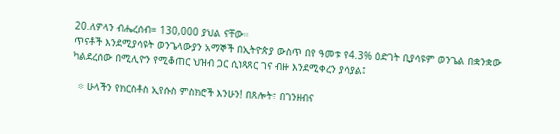20.ለዎላን ብሔረሰብ= 130,000 ያህል ናቸው።
ጥናቶች እንደሚያሳዩት ወንጌላውያን አማኞች በኢትዮጵያ ውስጥ በየ ዓመቱ የ4.3% ዕድገት ቢያሳዩም ወንጌል በቋንቋው ካልደረሰው በሚሊዮን የሚቆጠር ህዝብ ጋር ሲነጻጸር ገና ብዙ እንደሚቀረን ያሳያል፤

  ፨ ሁላችን የክርስቶስ ኢየሱስ ምስክሮች እንሁን! በጸሎት፣ በገንዘብና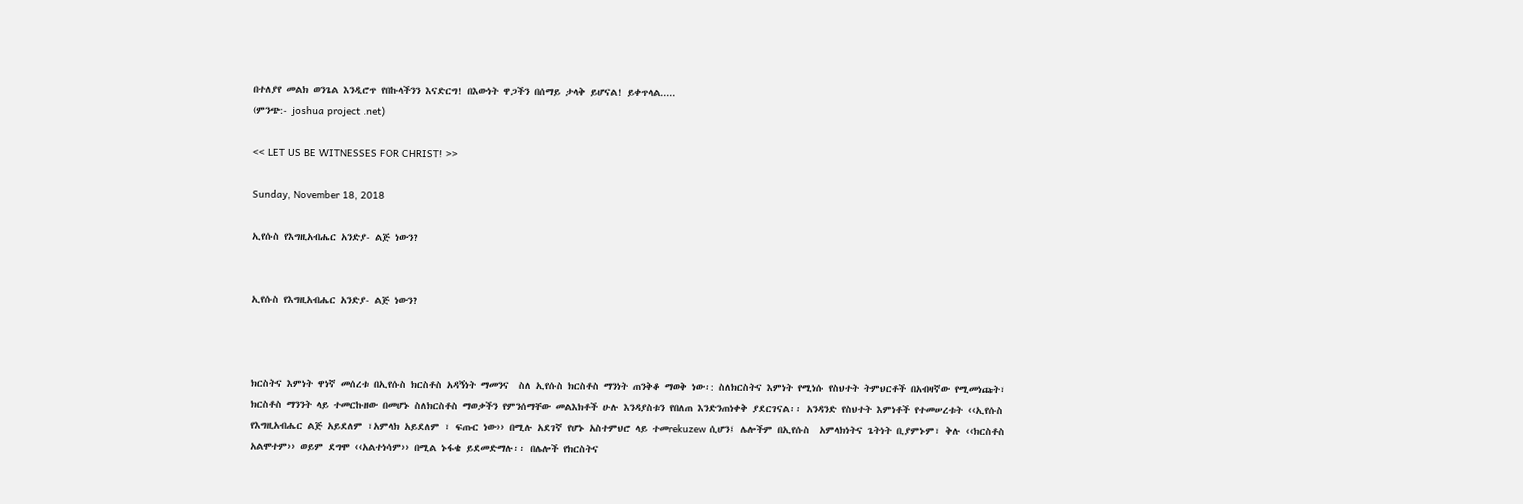በተለያየ መልክ ወንጌል እንዲሮጥ የበኩላችንን እናድርግ! በእውነት ዋጋችን በሰማይ ታላቅ ይሆናል! ይቀጥላል.....
(ምንጭ:- joshua project .net)

<< LET US BE WITNESSES FOR CHRIST! >>

Sunday, November 18, 2018

ኢየሱስ የእግዚአብሔር አንድያ- ልጅ ነውን?


ኢየሱስ የእግዚአብሔር አንድያ- ልጅ ነውን?



ክርስትና እምነት ዋነኛ መሰረቱ በኢየሱስ ክርስቶስ አዳኝነት ማመንና  ስለ ኢየሱስ ክርስቶስ ማንነት ጠንቅቆ ማወቅ ነው፡: ስለክርስትና እምነት የሚነሱ የስህተት ትምህርቶች በአብዛኛው የሚመነጩት፣ ክርስቶስ ማንንት ላይ ተመርኩዘው በመሆኑ ስለክርስቶስ ማወቃችን የምንሰማቸው መልእክቶች ሁሉ እንዳያስቱን የበለጠ እንድንጠነቀቅ ያደርገናል፡፡ አንዳንድ የስህተት እምነቶች የተመሠረቱት ‹‹ኢየሱስ የእግዚአብሔር ልጅ አይደለም ፣አምላክ አይደለም ፣ ፍጡር ነው›› በሚሉ አደገኛ የሆኑ አስተምህሮ ላይ ተመrekuzew ሲሆን፤ ሌሎችም በኢየሱስ  አምላክነትና ጌትነት ቢያምኑም፣ ቅሉ ‹‹ክርስቶስ አልሞተም›› ወይም ደግሞ ‹‹አልተነሳም›› በሚል ኑፋቄ ይደመድማሉ፡፡ በሌሎች የክርስትና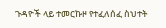ጉዳዮች ላይ ተመርኩዞ የተፈለሰፈ ስህተት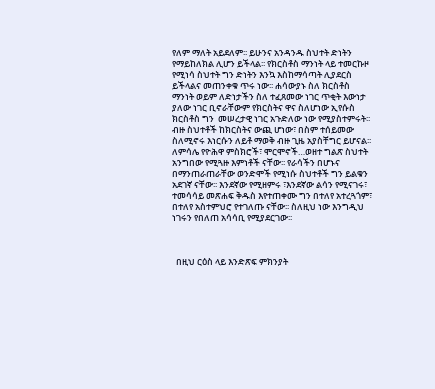የለም ማለት አይደለም፡፡ ይሁንና አንዳንዱ ስህተት ድነትን የማይከለክል ሊሆን ይችላል፡፡ የክርስቶስ ማንነት ላይ ተመርኩዞ የሚነሳ ስህተት ግን ድነትን እንኳ እስከማሳጣት ሊያደርስ ይችላልና መጠንቀቁ ጥሩ ነው፡፡ ሐሳውያኑ ስለ ክርስቶስ ማንነት ወይም ለድነታችን ስለ ተፈጸመው ነገር ጥቂት እውነታ ያለው ነገር ቢኖራቸውም የክርስትና ዋና ስለሆነው ኢየሱስ ክርስቶስ ግን  መሠረታዊ ነገር አጉድለው ነው የሚያስተምሩት፡፡  ብዙ ስህተቶች ከክርስትና ውጪ ሆነው፣ በስም ተሰይመው ስለሚኖሩ እነርሱን ለይቶ ማወቅ ብዙ ጊዜ አያስቸግር ይሆናል፡፡ ለምሳሌ የዮሕዋ ምስክሮች፣ ሞርሞኖች…ወዘተ ግልጽ ስህተት አንግበው የሚጓዙ እምነቶች ናቸው፡፡ የራሳችን በሆኑና በማንጠራጠራቸው ወንድሞች የሚነሱ ስህተቶች ግን ይልቁን አደገኛ ናቸው፡፡ እንደኛው የሚዘምሩ ፣እንደኛው ልሳን የሚናገሩ፣ ተመሳሳይ መጽሐፍ ቅዱስ እየተጠቀሙ ግን በተለየ አተረጓጎም፣ በተለየ አስተምህሮ የተገለጡ ናቸው፡፡ ስለዚህ ነው እንግዲህ ነገሩን የበለጠ አሳሳቢ የሚያደርገው፡፡



  በዚህ ርዕስ ላይ እንድጽፍ ምክንያት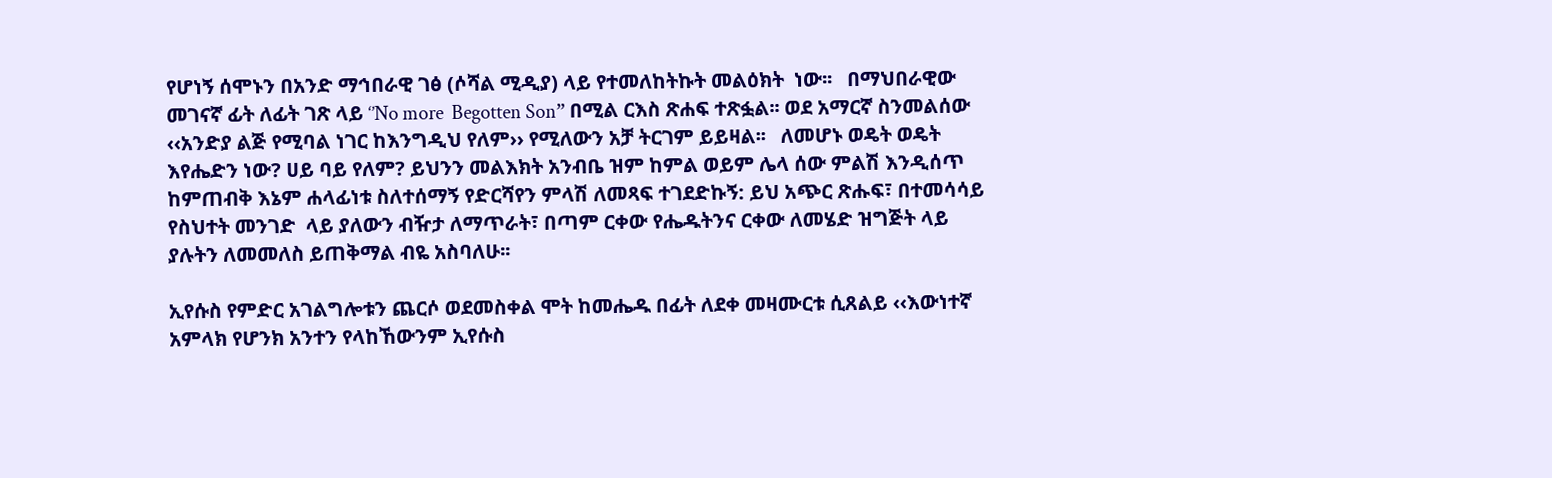የሆነኝ ሰሞኑን በአንድ ማኅበራዊ ገፅ (ሶሻል ሚዲያ) ላይ የተመለከትኩት መልዕክት  ነው፡፡   በማህበራዊው መገናኛ ፊት ለፊት ገጽ ላይ ‘’No more  Begotten Son” በሚል ርእስ ጽሐፍ ተጽፏል፡፡ ወደ አማርኛ ስንመልሰው ‹‹አንድያ ልጅ የሚባል ነገር ከእንግዲህ የለም›› የሚለውን አቻ ትርገም ይይዛል፡፡   ለመሆኑ ወዴት ወዴት እየሔድን ነው? ሀይ ባይ የለም? ይህንን መልእክት አንብቤ ዝም ከምል ወይም ሌላ ሰው ምልሽ እንዲሰጥ ከምጠብቅ እኔም ሐላፊነቱ ስለተሰማኝ የድርሻየን ምላሽ ለመጻፍ ተገደድኩኝ: ይህ አጭር ጽሑፍ፣ በተመሳሳይ የስህተት መንገድ  ላይ ያለውን ብዥታ ለማጥራት፣ በጣም ርቀው የሔዱትንና ርቀው ለመሄድ ዝግጅት ላይ ያሉትን ለመመለስ ይጠቅማል ብዬ አስባለሁ፡፡

ኢየሱስ የምድር አገልግሎቱን ጨርሶ ወደመስቀል ሞት ከመሔዱ በፊት ለደቀ መዛሙርቱ ሲጸልይ ‹‹እውነተኛ አምላክ የሆንክ አንተን የላከኸውንም ኢየሱስ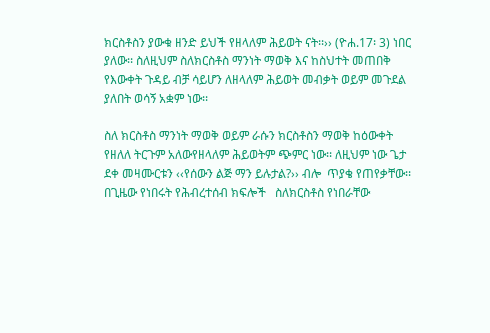ክርስቶስን ያውቁ ዘንድ ይህች የዘላለም ሕይወት ናት፡፡›› (ዮሐ.17፡ 3) ነበር ያለው፡፡ ስለዚህም ስለክርስቶስ ማንነት ማወቅ እና ከስህተት መጠበቅ የእውቀት ጉዳይ ብቻ ሳይሆን ለዘላለም ሕይወት መብቃት ወይም መጉደል ያለበት ወሳኝ አቋም ነው፡፡

ስለ ክርስቶስ ማንነት ማወቅ ወይም ራሱን ክርስቶስን ማወቅ ከዕውቀት የዘለለ ትርጉም አለውየዘላለም ሕይወትም ጭምር ነው፡፡ ለዚህም ነው ጌታ  ደቀ መዛሙርቱን ‹‹የሰውን ልጅ ማን ይሉታል?›› ብሎ  ጥያቄ የጠየቃቸው፡፡ በጊዜው የነበሩት የሕብረተሰብ ክፍሎች   ስለክርስቶስ የነበራቸው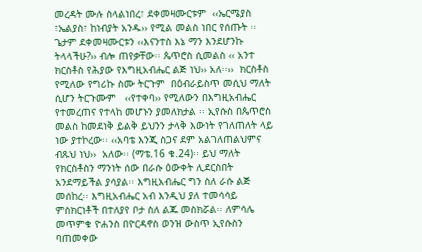መረዳት ሙሉ ስላልነበረ፣ ደቀመዛሙርቱም  ‹‹ኤርሜያስ ፣ኤልያስ፣ ከነብያት አንዱ›› የሚል መልስ ነበር የሰጡት ፡፡ ጌታም ደቀመዛሙርቱን ‹‹እናንተስ እኔ ማን እንደሆንኩ ትላላችሁ?›› ብሎ ጠየቃቸው፡፡ ጴጥሮስ ሲመልስ ‹‹ አንተ ክርስቶስ የሕያው የእግዚአብሔር ልጅ ነህ›› አለ፡፡››  ክርስቶስ የሚለው የግሪኩ ስሙ ትርጉም  በዕብራይስጥ መሲህ ማለት ሲሆን ትርጉሙም   ‹‹የተቀባ›› የሚለውን በእግዚአብሔር የተመረጠና የተላከ መሆኑን ያመለክታል ፡፡ ኢየሱስ በጴጥሮስ መልስ ከመደነቅ ይልቅ ይህንን ታላቅ እውነት የገለጠለት ላይ ነው ያተኮረው፡፡ ‹‹አባቴ እንጂ ስጋና ደም አልገለጠልህምና ብጹህ ነህ››  አለው፡፡ (ማቴ.16 ቁ.24)፡፡ ይህ ማለት የክርስቶስን ማንነት ሰው በራሱ ዕውቀት ሊደርስበት አንደማይችል ያሳያል፡፡ እግዚአብሔር ግን ስለ ራሱ ልጅ መሰከረ፡፡ እግዚአብሔር አብ እንዲህ ያለ ተመሳሳይ ምስክርነቶች በተለያየ ቦታ ስለ ልጁ መስክሯል፡፡ ለምሳሌ መጥምቁ ዮሐንስ በዮርዳኖስ ወንዝ ውስጥ ኢየሱስን ባጠመቀው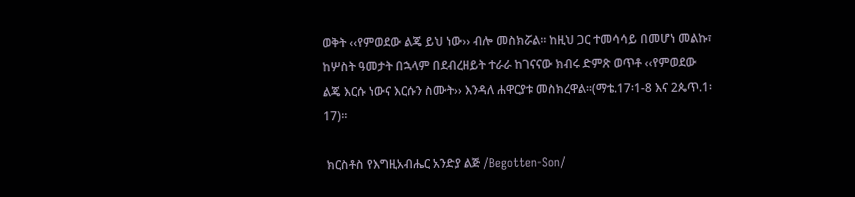ወቅት ‹‹የምወደው ልጄ ይህ ነው›› ብሎ መስክሯል፡፡ ከዚህ ጋር ተመሳሳይ በመሆነ መልኩ፣  ከሦስት ዓመታት በኋላም በደብረዘይት ተራራ ከገናናው ክብሩ ድምጽ ወጥቶ ‹‹የምወደው ልጄ እርሱ ነውና እርሱን ስሙት›› እንዳለ ሐዋርያቱ መስክረዋል፡፡(ማቴ.17፡1-8 እና 2ጴጥ.1፡17)፡፡

 ክርስቶስ የእግዚአብሔር አንድያ ልጅ /Begotten-Son/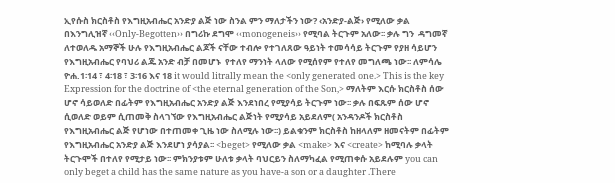ኢየሱስ ክርስቶስ የእግዚአብሔር አንድያ ልጅ ነው ስንል ምን ማለታችን ነው? ‹አንድያ-ልጅ› የሚለው ቃል በእንግሊዝኛ ‹‹Only-Begotten›› በግሪኩ ደግሞ ‹‹monogeneis›› የሚባል ትርጉም አለው፡፡ ቃሉ ግን  ዳግመኛ ለተወለዱ አማኞች ሁሉ የእግዚአብሔር ልጆች ናቸው ተብሎ የተገለጸው ዓይነት ተመሳሳይ ትርጉም የያዘ ሳይሆን  የእግዚአብሔር የባህሪ ልጁ አንድ ብቻ በመሆኑ  የተለየ ማንነት ላለው የሚሰየም የተለየ መግለጫ ነው፡፡ ለምሳሌ ዮሐ.1፡14 ፣ 4፡18 ፣ 3፡16 እና 18 it would litrally mean the <only generated one.> This is the key Expression for the doctrine of <the eternal generation of the Son,> ማለትም እርሱ ክርስቶስ ሰው ሆኖ ሳይወለድ በፊትም የእግዚአብሔር አንድያ ልጅ እንደነበረ የሚያሳይ ትርጉም ነው፡፡ ቃሉ በፍጹም ሰው ሆኖ ሲወለድ ወይም ሲጠመቅ ስላገኘው የእግዚአብሔር ልጅነት የሚያሳይ አይደለም( አንዳንዶች ክርስቶስ የእግዚአብሔር ልጅ የሆነው በተጠመቀ ጊዜ ነው ስለሚሉ ነው፡፡) ይልቁንም ክርስቶስ ከዘላለም ዘመናትም በፊትም የእግዚአብሔር አንድያ ልጅ እንደሆነ ያሳያል፡፡ <beget> የሚለው ቃል <make> እና <create> ከሚባሉ ቃላት ትርጉሞች በተለየ የሚታይ ነው፡፡ ምክንያቱም ሁለቱ ቃላት ባህርይን ስለማካፈል የሚጠቀሱ አይደሉም you can only beget a child has the same nature as you have-a son or a daughter .There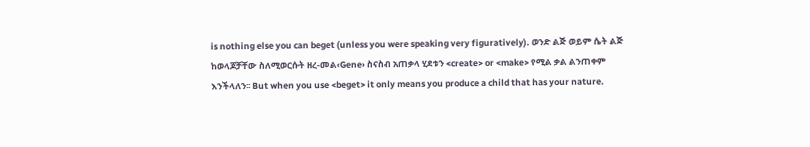is nothing else you can beget (unless you were speaking very figuratively). ወንድ ልጅ ወይም ሴት ልጅ ከወላጆቻቸው ስለሚወርሱት ዘረ-መል‹Gene› ስናስብ አጠቃላ ሂደቱን <create> or <make> የሚል ቃል ልንጠቀም እንችላለን፡፡ But when you use <beget> it only means you produce a child that has your nature.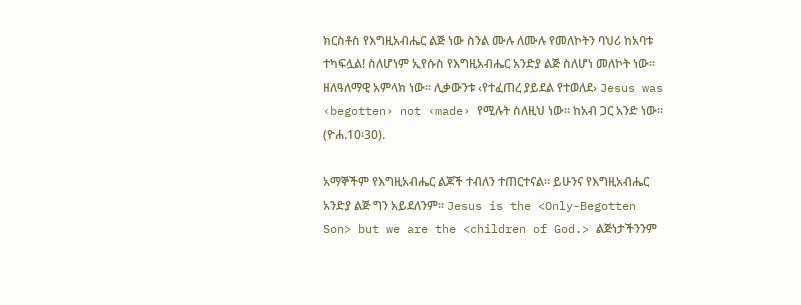ክርስቶስ የእግዚአብሔር ልጅ ነው ስንል ሙሉ ለሙሉ የመለኮትን ባህሪ ከአባቱ ተካፍሏል! ስለሆነም ኢየሱስ የእግዚአብሔር አንድያ ልጅ ስለሆነ መለኮት ነው፡፡ ዘለዓለማዊ አምላክ ነው፡፡ ሊቃውንቱ ‹የተፈጠረ ያይደል የተወለደ› Jesus was ‹begotten› not ‹made› የሚሉት ስለዚህ ነው፡፡ ከአብ ጋር አንድ ነው፡፡ (ዮሐ.10፡30).

አማኞችም የእግዚአብሔር ልጆች ተብለን ተጠርተናል፡፡ ይሁንና የእግዚአብሔር አንድያ ልጅ ግን አይደለንም፡፡ Jesus is the <Only-Begotten Son> but we are the <children of God.> ልጅነታችንንም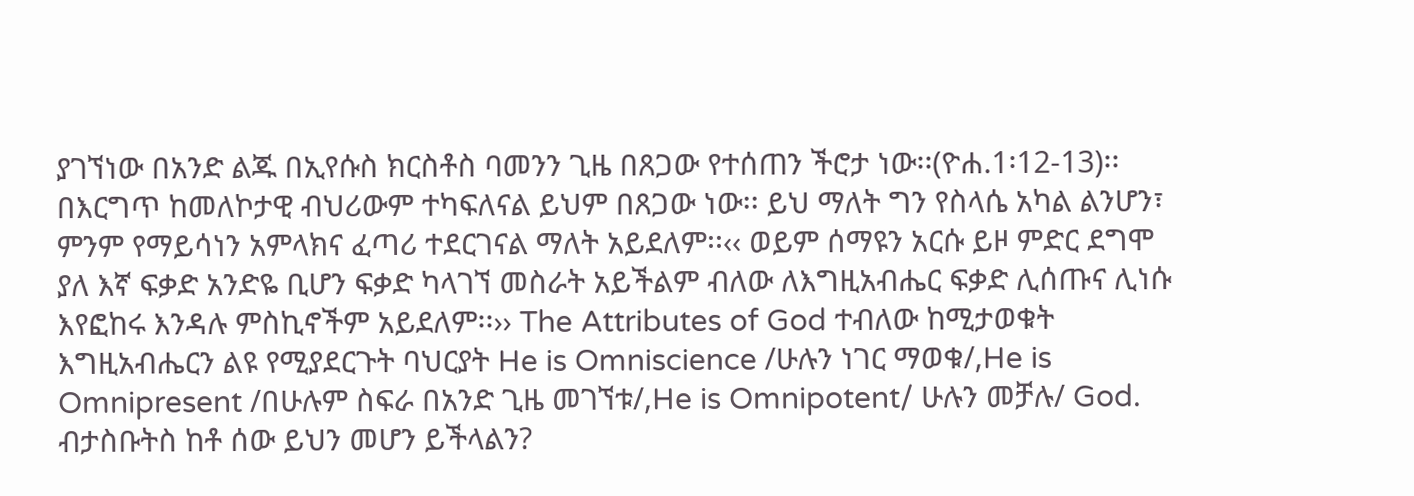ያገኘነው በአንድ ልጁ በኢየሱስ ክርስቶስ ባመንን ጊዜ በጸጋው የተሰጠን ችሮታ ነው፡፡(ዮሐ.1፡12-13)፡፡ በእርግጥ ከመለኮታዊ ብህሪውም ተካፍለናል ይህም በጸጋው ነው፡፡ ይህ ማለት ግን የስላሴ አካል ልንሆን፣ ምንም የማይሳነን አምላክና ፈጣሪ ተደርገናል ማለት አይደለም፡፡‹‹ ወይም ሰማዩን አርሱ ይዞ ምድር ደግሞ ያለ እኛ ፍቃድ አንድዬ ቢሆን ፍቃድ ካላገኘ መስራት አይችልም ብለው ለእግዚአብሔር ፍቃድ ሊሰጡና ሊነሱ እየፎከሩ እንዳሉ ምስኪኖችም አይደለም፡፡›› The Attributes of God ተብለው ከሚታወቁት እግዚአብሔርን ልዩ የሚያደርጉት ባህርያት He is Omniscience /ሁሉን ነገር ማወቁ/,He is Omnipresent /በሁሉም ስፍራ በአንድ ጊዜ መገኘቱ/,He is Omnipotent/ ሁሉን መቻሉ/ God. ብታስቡትስ ከቶ ሰው ይህን መሆን ይችላልን?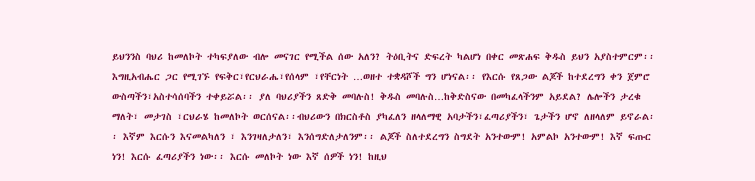ይህንንስ ባህሪ ከመለኮት ተካፍያለው ብሎ መናገር የሚችል ሰው አለን? ትዕቢትና ድፍረት ካልሆነ በቀር መጽሐፍ ቅዱስ ይህን አያስተምርም፡፡ እግዚአብሔር ጋር የሚገኙ የፍቅር፣የርህራሔ፣የሰላም ፣የቸርነት …ወዘተ ተቋዳሾች ግን ሆነናል፡፡ የእርሱ የጸጋው ልጆች ከተደረግን ቀን ጀምሮ ውስጣችን፣አስተሳሰባችን ተቀይሯል፡፡ ያለ ባህሪያችን ጸድቅ መባሉስ! ቅዱስ መባሉስ…ከቅድስናው በመካፈላችንም አይደል? ሌሎችን ታረቁ ማለት፣ መታገስ ፣ርህራሄ ከመለኮት ወርሰናል፡፡ብህሪውን በክርስቶስ ያካፈለን ዘላለማዊ አባታችን፣ፈጣሪያችን፣ ጌታችን ሆኖ ለዘላለም ይኖራል፡፡ እኛም እርሱን እናመልካለን ፣ እንገዛለታለን፣ እንሰግድለታለንም፡፡ ልጆች ስለተደረግን ስግደት አንተውም! አምልኮ አንተውም! እኛ ፍጡር ነን! እርሱ ፈጣሪያችን ነው፡፡ እርሱ መለኮት ነው እኛ ሰዎች ነን! ከዚህ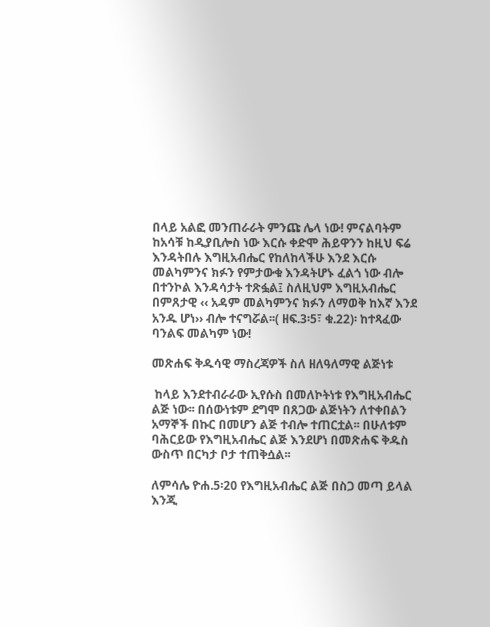በላይ አልፎ መንጠራራት ምንጩ ሌላ ነው! ምናልባትም ከአሳቹ ከዲያቢሎስ ነው እርሱ ቀድሞ ሕይዋንን ከዚህ ፍሬ እንዳትበሉ እግዚአብሔር የከለከላችሁ እንደ እርሱ መልካምንና ክፉን የምታውቁ እንዳትሆኑ ፈልጎ ነው ብሎ በተንኮል እንዳሳታት ተጽፏል፤ ስለዚህም እግዚአብሔር በምጸታዊ ‹‹ አዳም መልካምንና ክፉን ለማወቅ ከእኛ እንደ አንዱ ሆነ›› ብሎ ተናግሯል፡፡( ዘፍ.3፡5፣ ቁ.22)፡ ከተጻፈው ባንልፍ መልካም ነው!

መጽሐፍ ቅዱሳዊ ማስረጃዎች ስለ ዘለዓለማዊ ልጅነቱ

 ከላይ እንደተብራራው ኢየሱስ በመለኮትነቱ የእግዚአብሔር ልጅ ነው፡፡ በሰውነቱም ደግሞ በጸጋው ልጅነትን ለተቀበልን አማኞች በኩር በመሆን ልጅ ተብሎ ተጠርቷል፡፡ በሁለቱም ባሕርይው የእግዚአብሔር ልጅ እንደሆነ በመጽሐፍ ቅዱስ ውስጥ በርካታ ቦታ ተጠቅሷል፡፡

ለምሳሌ ዮሐ.5፡20 የእግዚአብሔር ልጅ በስጋ መጣ ይላል እንጂ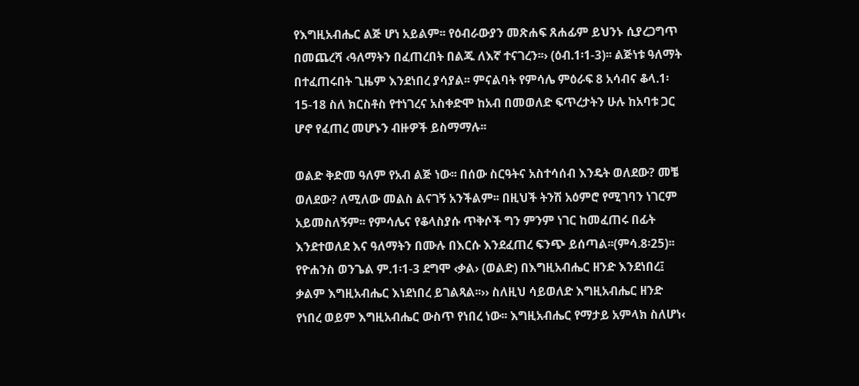የእግዚአብሔር ልጅ ሆነ አይልም፡፡ የዕብራውያን መጽሐፍ ጸሐፊም ይህንኑ ሲያረጋግጥ በመጨረሻ ‹ዓለማትን በፈጠረበት በልጁ ለእኛ ተናገረን፡፡› (ዕብ.1፡1-3)፡፡ ልጅነቱ ዓለማት በተፈጠሩበት ጊዜም እንደነበረ ያሳያል፡፡ ምናልባት የምሳሌ ምዕራፍ 8 አሳብና ቆላ.1፡15-18 ስለ ክርስቶስ የተነገረና አስቀድሞ ከአብ በመወለድ ፍጥረታትን ሁሉ ከአባቱ ጋር ሆኖ የፈጠረ መሆኑን ብዙዎች ይስማማሉ፡፡

ወልድ ቅድመ ዓለም የአብ ልጅ ነው፡፡ በሰው ስርዓትና አስተሳሰብ እንዴት ወለደው? መቼ ወለደው? ለሚለው መልስ ልናገኝ አንችልም፡፡ በዚህች ትንሽ አዕምሮ የሚገባን ነገርም አይመስለኝም፡፡ የምሳሌና የቆላስያሱ ጥቅሶች ግን ምንም ነገር ከመፈጠሩ በፊት እንደተወለደ እና ዓለማትን በሙሉ በእርሱ እንደፈጠረ ፍንጭ ይሰጣል፡፡(ምሳ.8፡25)፡፡ የዮሐንስ ወንጌል ም.1፡1-3 ደግሞ ‹ቃል› (ወልድ) በእግዚአብሔር ዘንድ እንደነበረ፤ ቃልም እግዚአብሔር እነደነበረ ይገልጻል፡፡›› ስለዚህ ሳይወለድ እግዚአብሔር ዘንድ የነበረ ወይም እግዚአብሔር ውስጥ የነበረ ነው፡፡ እግዚአብሔር የማታይ አምላክ ስለሆነ‹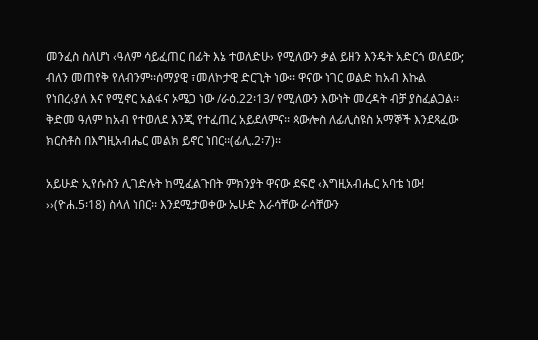መንፈስ ስለሆነ ‹ዓለም ሳይፈጠር በፊት እኔ ተወለድሁ› የሚለውን ቃል ይዘን እንዴት አድርጎ ወለደው; ብለን መጠየቅ የለብንም፡፡ሰማያዊ ፣መለኮታዊ ድርጊት ነው፡፡ ዋናው ነገር ወልድ ከአብ እኩል የነበረ‹ያለ እና የሚኖር አልፋና ኦሜጋ ነው /ራዕ.22፡13/ የሚለውን እውነት መረዳት ብቻ ያስፈልጋል፡፡ ቅድመ ዓለም ከአብ የተወለደ እንጂ የተፈጠረ አይደለምና፡፡ ጳውሎስ ለፊሊስዩስ አማኞች እንደጻፈው ክርስቶስ በእግዚአብሔር መልክ ይኖር ነበር፡፡(ፊሊ.2፡7)፡፡

አይሁድ ኢየሱስን ሊገድሉት ከሚፈልጉበት ምክንያት ዋናው ደፍሮ ‹እግዚአብሔር አባቴ ነው! ››(ዮሐ.5፡18) ስላለ ነበር፡፡ እንደሚታወቀው ኤሁድ እራሳቸው ራሳቸውን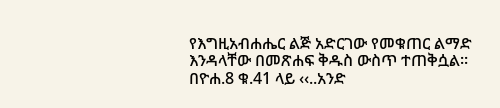የእግዚአብሐሔር ልጅ አድርገው የመቁጠር ልማድ እንዳላቸው በመጽሐፍ ቅዱስ ውስጥ ተጠቅሷል፡፡ በዮሐ.8 ቁ.41 ላይ ‹‹..አንድ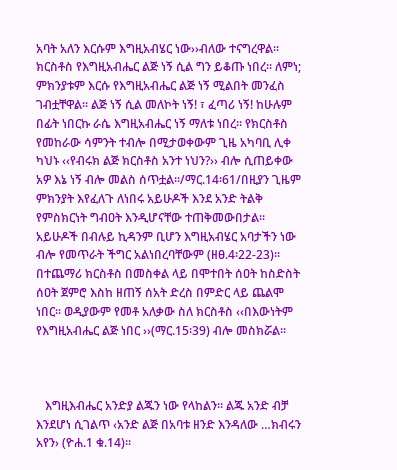አባት አለን እርሱም እግዚአብሄር ነው››ብለው ተናግረዋል፡፡ ክርስቶስ የእግዚአብሔር ልጅ ነኝ ሲል ግን ይቆጡ ነበረ፡፡ ለምነ; ምክንያቱም እርሱ የእግዚአብሔር ልጅ ነኝ ሚልበት መንፈስ ገብቷቸዋል፡፡ ልጅ ነኝ ሲል መለኮት ነኝ! ፣ ፈጣሪ ነኝ! ከሁሉም በፊት ነበርኩ ራሴ እግዚአብሔር ነኝ ማለቱ ነበረ፡፡ የክርስቶስ የመከራው ሳምንት ተብሎ በሚታወቀውም ጊዜ አካባቢ ሊቀ ካህኑ ‹‹የብሩክ ልጅ ክርስቶስ አንተ ነህን?›› ብሎ ሲጠይቀው አዎ እኔ ነኝ ብሎ መልስ ሰጥቷል፡፡/ማር.14፡61/በዚያን ጊዜም ምክንያት እየፈለጉ ለነበሩ አይሁዶች እንደ አንድ ትልቅ የምስክርነት ግብዐት እንዲሆናቸው ተጠቅመውበታል፡፡ አይሁዶች በብሉይ ኪዳንም ቢሆን እግዚአብሄር አባታችን ነው ብሎ የመጥራት ችግር አልነበረባቸውም (ዘፀ.4፡22-23)፡፡ በተጨማሪ ክርስቶስ በመስቀል ላይ በሞተበት ሰዐት ከስድስት ሰዐት ጀምሮ እስከ ዘጠኝ ሰአት ድረስ በምድር ላይ ጨልሞ ነበር፡፡ ወዲያውም የመቶ አለቃው ስለ ክርስቶስ ‹‹በእውነትም የእግዚአብሔር ልጅ ነበር ››(ማር.15፡39) ብሎ መስክሯል፡፡



   እግዚእብሔር አንድያ ልጁን ነው የላከልን፡፡ ልጁ አንድ ብቻ እንደሆነ ሲገልጥ ‹አንድ ልጅ በአባቱ ዘንድ እንዳለው …ክብሩን አየን› (ዮሐ.1 ቁ.14)፡፡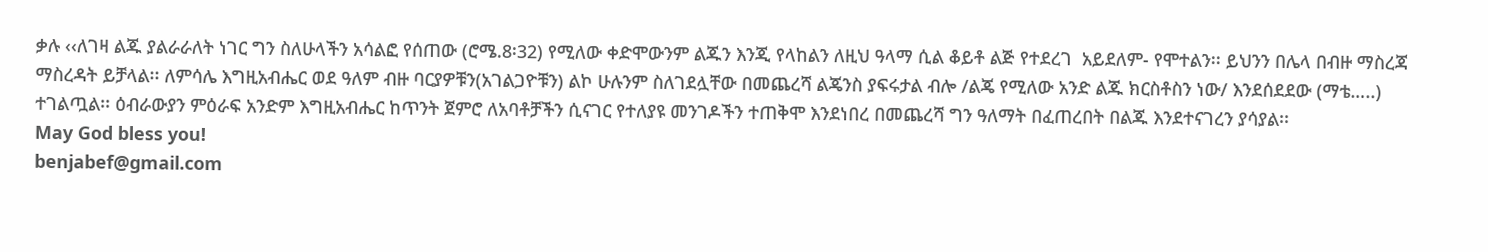ቃሉ ‹‹ለገዛ ልጁ ያልራራለት ነገር ግን ስለሁላችን አሳልፎ የሰጠው (ሮሜ.8፡32) የሚለው ቀድሞውንም ልጁን እንጂ የላከልን ለዚህ ዓላማ ሲል ቆይቶ ልጅ የተደረገ  አይደለም- የሞተልን፡፡ ይህንን በሌላ በብዙ ማስረጃ ማስረዳት ይቻላል፡፡ ለምሳሌ እግዚአብሔር ወደ ዓለም ብዙ ባርያዎቹን(አገልጋዮቹን) ልኮ ሁሉንም ስለገደሏቸው በመጨረሻ ልጄንስ ያፍሩታል ብሎ /ልጄ የሚለው አንድ ልጁ ክርስቶስን ነው/ እንደሰደደው (ማቴ…..) ተገልጧል፡፡ ዕብራውያን ምዕራፍ አንድም እግዚአብሔር ከጥንት ጀምሮ ለአባቶቻችን ሲናገር የተለያዩ መንገዶችን ተጠቅሞ እንደነበረ በመጨረሻ ግን ዓለማት በፈጠረበት በልጁ እንደተናገረን ያሳያል፡፡
May God bless you!
benjabef@gmail.com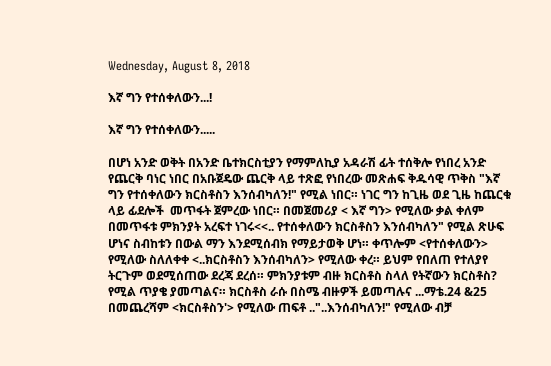Wednesday, August 8, 2018

እኛ ግን የተሰቀለውን...!

እኛ ግን የተሰቀለውን.....

በሆነ አንድ ወቅት በአንድ ቤተክርስቲያን የማምለኪያ አዳራሽ ፊት ተሰቅሎ የነበረ አንድ የጨርቅ ባነር ነበር በአቡጀዴው ጨርቅ ላይ ተጽፎ የነበረው መጽሐፍ ቅዱሳዊ ጥቅስ "እኛ ግን የተሰቀለውን ክርስቶስን እንሰብካለን!" የሚል ነበር። ነገር ግን ከጊዜ ወደ ጊዜ ከጨርቁ ላይ ፊደሎች  መጥፋት ጀምረው ነበር። በመጀመሪያ < እኛ ግን> የሚለው ቃል ቀለም በመጥፋቱ ምክንያት አረፍተ ነገሩ<<.. የተሰቀለውን ክርስቶስን እንሰብካለን" የሚል ጽሁፍ ሆነና ስብከቱን በውል ማን እንደሚሰብክ የማይታወቅ ሆነ። ቀጥሎም <የተሰቀለውን> የሚለው ስለለቀቀ <..ክርስቶስን እንሰብካለን> የሚለው ቀረ። ይህም የበለጠ የተለያየ ትርጉም ወደሚሰጠው ደረጃ ደረሰ። ምክንያቱም ብዙ ክርስቶስ ስላለ የትኛውን ክርስቶስ? የሚል ጥያቄ ያመጣልና። ክርስቶስ ራሱ በስሜ ብዙዎች ይመጣሉና ...ማቴ.24 &25
በመጨረሻም <ክርስቶስን'> የሚለው ጠፍቶ .."..እንሰብካለን!" የሚለው ብቻ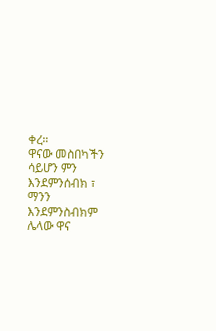ቀረ።
ዋናው መስበካችን ሳይሆን ምን እንደምንሰብክ ፣ ማንን እንደምንስብክም ሌላው ዋና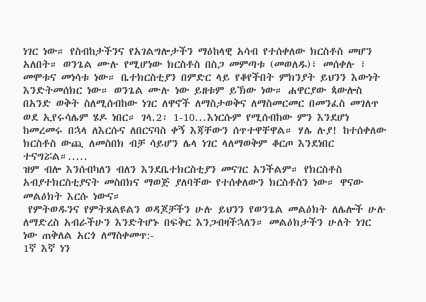ነገር ነው። የስብከታችንና የአገልግሎታችን ማዕከላዊ አሳብ የተሰቀለው ክርስቶስ መሆን አለበት። ወንጌል ሙሉ የሚሆነው ክርስቶስ በስጋ መምጣቱ (መወለዱ)፣ መሰቀሉ ፣ መሞቱና መነሳቱ ነው። ቤተክርስቲያን በምድር ላይ የቆየችበት ምክንያት ይህንን እውነት እንድትመሰክር ነው። ወንጌል ሙሉ ነው ይዘቱም ይኽው ነው። ሐዋርያው ጳውሎስ በአንድ ወቅት ስለሚሰብከው ነገር ለዋኖች ለማስታወቅና ለማስመርመር በመንፈስ መገለጥ ወደ ኢየሩሳሌም ሄዶ ነበር። ገላ.2፡ 1-10...እነርሱም የሚሰብከው ምን እንደሆነ ከመረመሩ በኋላ ለእርሱና ለበርናባስ ቀኝ እጃቸውን ሰጥተዋቸዋል። ሃሌ ሉያ! ከተሰቀለው ክርስቶስ ውጪ ለመስበክ ብቻ ሳይሆን ሌላ ነገር ላለማወቅም ቆርጦ እንደነበር ተናግሯል።.....
ዝም ብሎ እንሰብካለን ብለን እንደቤተክርስቲያን መናገር አንችልም። የክርስቶስ አብያተክርስቲያናት መስበክና ማወጅ ያለባቸው የተሰቀለውን ክርስቶስን ነው። ዋናው መልዕክት እርሱ ነውና።
 የምትወዱንና የምትጸልዩልን ወዳጆቻችን ሁሉ ይህንን የወንጌል መልዕክት ለሌሎች ሁሉ ለማድረስ አብራችሁን እንድትሆኑ በፍቅር እንጋብዛችኋለን። መልዕክታችን ሁለት ነገር ነው ጠቅለል አርጎ ለማስቀመጥ:-
1ኛ እኛ ነን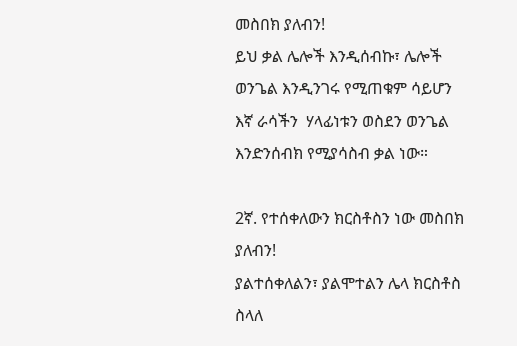መስበክ ያለብን!
ይህ ቃል ሌሎች እንዲሰብኩ፣ ሌሎች ወንጌል እንዲንገሩ የሚጠቁም ሳይሆን  እኛ ራሳችን  ሃላፊነቱን ወስደን ወንጌል እንድንሰብክ የሚያሳስብ ቃል ነው።

2ኛ. የተሰቀለውን ክርስቶስን ነው መስበክ ያለብን!
ያልተሰቀለልን፣ ያልሞተልን ሌላ ክርስቶስ ስላለ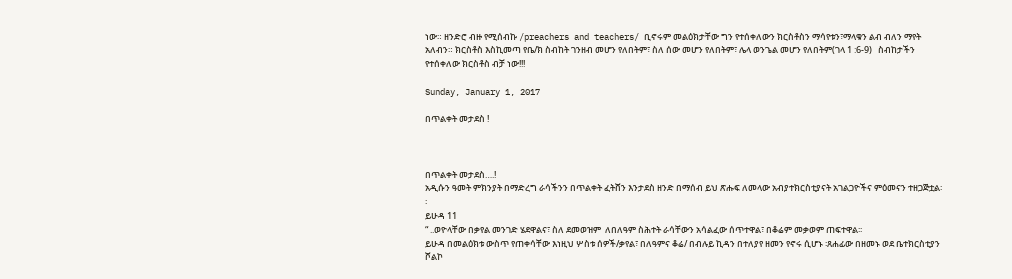ነው። ዘንድሮ ብዙ የሚሰብኩ /preachers and teachers/ ቢኖሩም መልዕክታቸው ግን የተሰቀለውን ክርስቶስን ማሳየቱን፣ማላቁን ልብ ብለን ማየት አለብን። ክርስቶስ እስኪመጣ የቤ/ክ ስብከት ገንዘብ መሆን የለበትም፣ ስለ ሰው መሆን የለበትም፣ ሌላ ወንጌል መሆን የለበትም(ገላ 1 :6-9)   ስብከታችን የተሰቀለው ክርስቶስ ብቻ ነው!!!

Sunday, January 1, 2017

በጥልቀት መታደስ !



በጥልቀት መታደስ….!
አዲሱን ዓመት ምክንያት በማድረግ ራሳችንን በጥልቀት ፈትሸን እንታደስ ዘንድ በማሰብ ይህ ጽሑፍ ለመላው አብያተክርስቲያናት አገልጋዮችና ምዕመናን ተዘጋጅቷል፡፡
ይሁዳ 11
“ ..ወዮላቸው በቃየል መንገድ ሄደዋልና፣ ስለ ደመወዝም  ለበለዓም ስሕተት ራሳቸውን አሳልፈው ሰጥተዋል፣ በቆሬም መቃወም ጠፍተዋል፡፡
ይሁዳ በመልዕክቱ ውስጥ የጠቀሳቸው እነዚህ ሦስቱ ሰዎች/ቃየል፣ በለዓምና ቆሬ/ በብሉይ ኪዳን በተለያየ ዘመን የኖሩ ሲሆኑ ፡ጸሐፊው በዘመኑ ወደ ቤተክርስቲያን ሾልኮ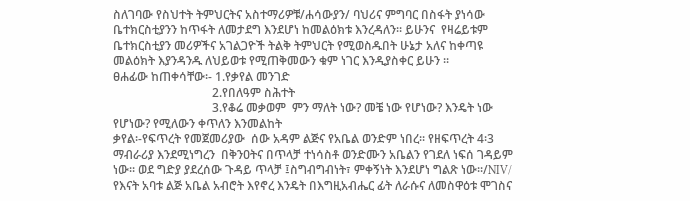ስለገባው የስህተት ትምህርትና አስተማሪዎቹ/ሐሳውያን/ ባህሪና ምግባር በስፋት ያነሳው ቤተክርስቲያንን ከጥፋት ለመታደግ እንደሆነ ከመልዕክቱ እንረዳለን፡፡ ይሁንና  የዛሬይቱም ቤተክርስቲያን መሪዎችና አገልጋዮች ትልቅ ትምህርት የሚወስዱበት ሁኔታ አለና ከቀጣዩ መልዕክት እያንዳንዱ ለህይወቱ የሚጠቅመውን ቁም ነገር እንዲያስቀር ይሁን ፡፡
ፀሐፊው ከጠቀሳቸው፡- 1.የቃየል መንገድ
                                 2.የበለዓም ስሕተት
                                 3.የቆሬ መቃወም  ምን ማለት ነው? መቼ ነው የሆነው? እንዴት ነው የሆነው? የሚለውን ቀጥለን እንመልከት
ቃየል፡-የፍጥረት የመጀመሪያው  ሰው አዳም ልጅና የአቤል ወንድም ነበረ፡፡ የዘፍጥረት 4፡3 ማብራሪያ እንደሚነግረን  በቅንዐትና በጥላቻ ተነሳስቶ ወንድሙን አቤልን የገደለ ነፍሰ ገዳይም ነው፡፡ ወደ ግድያ ያደረሰው ጉዳይ ጥላቻ ፤ስግብግብነት፣ ምቀኝነት እንደሆነ ግልጽ ነው፡፡/NIV/  የእናት አባቱ ልጅ አቤል አብሮት እየኖረ እንዴት በእግዚአብሔር ፊት ለራሱና ለመስዋዕቱ ሞገስና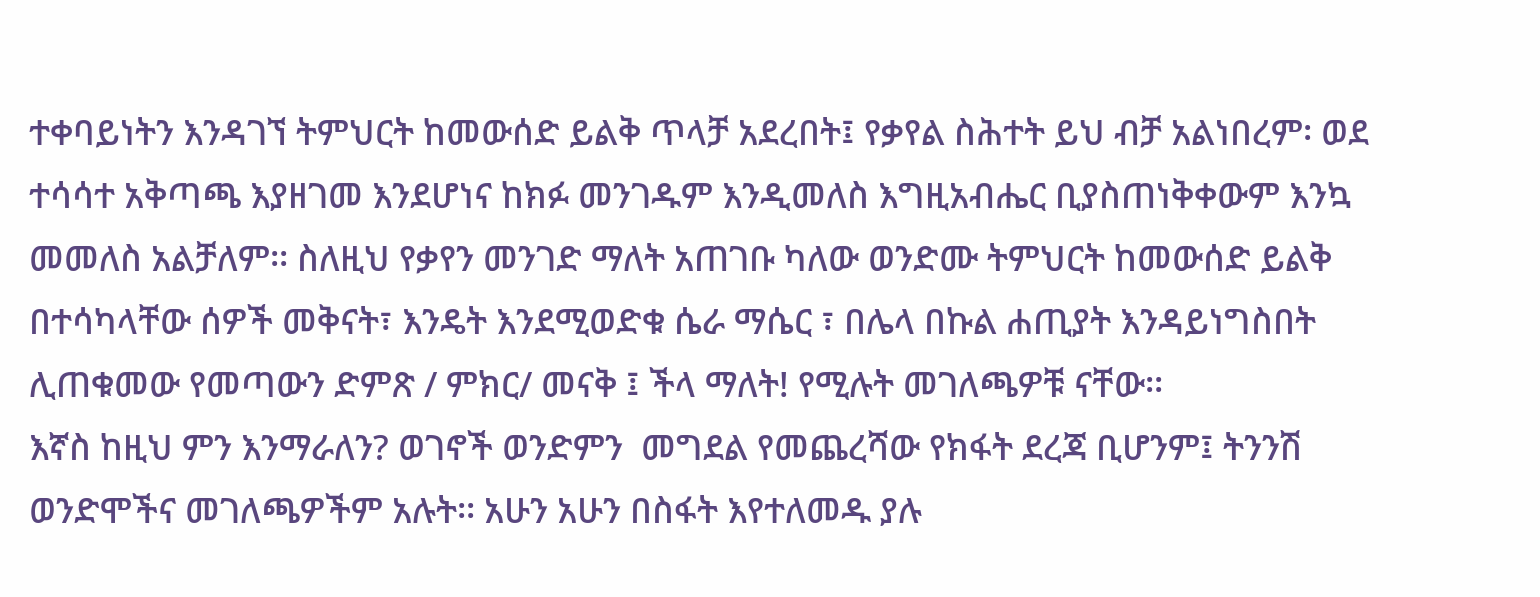ተቀባይነትን እንዳገኘ ትምህርት ከመውሰድ ይልቅ ጥላቻ አደረበት፤ የቃየል ስሕተት ይህ ብቻ አልነበረም፡ ወደ ተሳሳተ አቅጣጫ እያዘገመ እንደሆነና ከክፉ መንገዱም እንዲመለስ እግዚአብሔር ቢያስጠነቅቀውም እንኳ መመለስ አልቻለም፡፡ ስለዚህ የቃየን መንገድ ማለት አጠገቡ ካለው ወንድሙ ትምህርት ከመውሰድ ይልቅ በተሳካላቸው ሰዎች መቅናት፣ እንዴት እንደሚወድቁ ሴራ ማሴር ፣ በሌላ በኩል ሐጢያት እንዳይነግስበት ሊጠቁመው የመጣውን ድምጽ / ምክር/ መናቅ ፤ ችላ ማለት! የሚሉት መገለጫዎቹ ናቸው፡፡
እኛስ ከዚህ ምን እንማራለን? ወገኖች ወንድምን  መግደል የመጨረሻው የክፋት ደረጃ ቢሆንም፤ ትንንሽ ወንድሞችና መገለጫዎችም አሉት፡፡ አሁን አሁን በስፋት እየተለመዱ ያሉ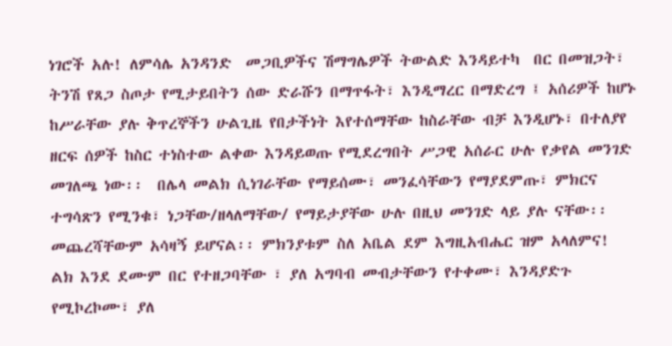ነገሮች አሉ! ለምሳሌ አንዳንድ  መጋቢዎችና ሽማግሌዎች ትውልድ እንዳይተካ  በር በመዝጋት፣ ትንሽ የጸጋ ስጦታ የሚታይበትን ሰው ድራሹን በማጥፋት፣ እንዲማረር በማድረግ ፤ አሰሪዎች ከሆኑ ከሥራቸው ያሉ ቅጥረኞችን ሁልጊዜ የበታችነት እየተሰማቸው ከስራቸው ብቻ እንዲሆኑ፣ በተለያየ ዘርፍ ሰዎች ከስር ተነስተው ልቀው እንዳይወጡ የሚደረግበት ሥጋዊ አሰራር ሁሉ የቃየል መንገድ መገለጫ ነው፡፡  በሌላ መልክ ሲነገራቸው የማይሰሙ፣ መንፈሳቸውን የማያደምጡ፣ ምክርና ተግሳጽን የሚንቁ፣ ነጋቸው/ዘላለማቸው/ የማይታያቸው ሁሉ በዚህ መንገድ ላይ ያሉ ናቸው፡፡ መጨረሻቸውም አሳዛኝ ይሆናል፡፡ ምክንያቱም ስለ አቤል ደም እግዚአብሔር ዝም አላለምና! ልክ እንደ ደሙም በር የተዘጋባቸው ፣ ያለ አግባብ መብታቸውን የተቀሙ፣ እንዳያድጉ የሚኮረኮሙ፣ ያለ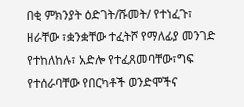በቂ ምክንያት ዕድገት/ሹመት/ የተነፈጉ፣ ዘራቸው ፣ቋንቋቸው ተፈትሾ የማለፊያ መንገድ የተከለከሉ፣ አድሎ የተፈጸመባቸው፣ግፍ የተሰራባቸው የበርካቶች ወንድሞችና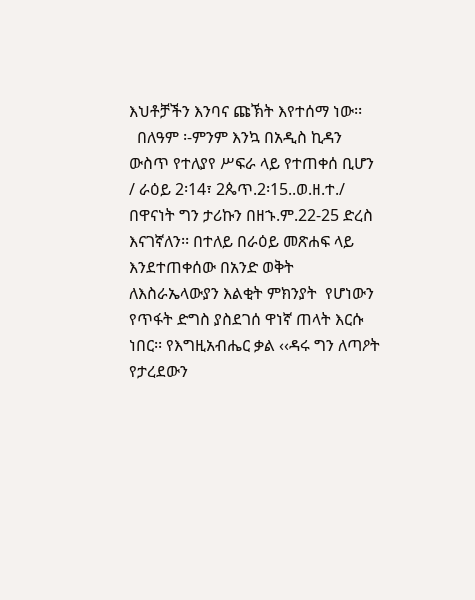እህቶቻችን እንባና ጩኽት እየተሰማ ነው፡፡
  በለዓም ፡-ምንም እንኳ በአዲስ ኪዳን ውስጥ የተለያየ ሥፍራ ላይ የተጠቀሰ ቢሆን / ራዕይ 2፡14፣ 2ጴጥ.2፡15..ወ.ዘ.ተ./  በዋናነት ግን ታሪኩን በዘኁ.ም.22-25 ድረስ እናገኛለን፡፡ በተለይ በራዕይ መጽሐፍ ላይ እንደተጠቀሰው በአንድ ወቅት ለእስራኤላውያን እልቂት ምክንያት  የሆነውን የጥፋት ድግስ ያስደገሰ ዋነኛ ጠላት እርሱ ነበር፡፡ የእግዚአብሔር ቃል ‹‹ዳሩ ግን ለጣዖት የታረደውን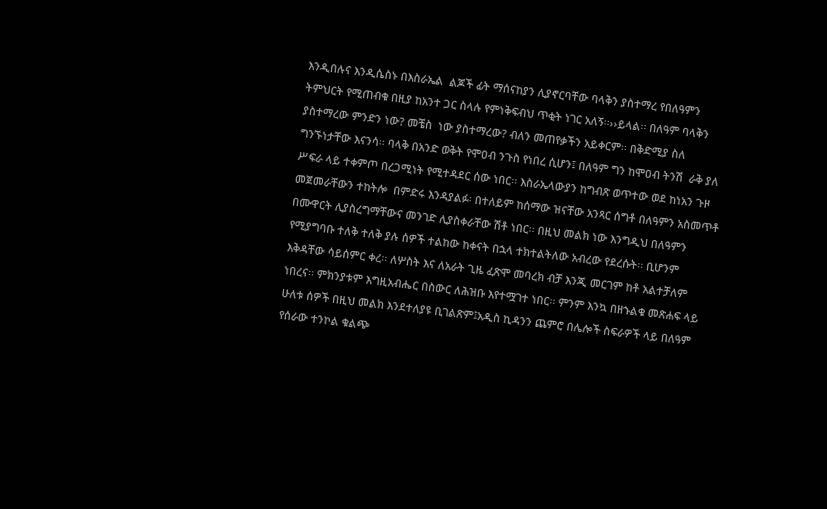እንዲበሉና እንዲሴስኑ በእስራኤል  ልጆች ፊት ማሰናከያን ሊያኖርባቸው ባላቅን ያስተማረ የበለዓምን ትምህርት የሚጠብቁ በዚያ ከአንተ ጋር ስላሉ የምነቅፍብህ ጥቂት ነገር አለኝ፡፡››ይላል፡፡ በለዓም ባላቅን  ያስተማረው ምንድን ነው? መቼስ  ነው ያስተማረው? ብለን መጠየቃችን አይቀርም፡፡ በቅድሚያ ስለ ግንኙነታቸው እናንሳ፡፡ ባላቅ በአንድ ወቅት የሞዐብ ንጉስ የነበረ ሲሆን፤ በለዓም ግን ከሞዐብ ትንሽ  ራቅ ያለ ሥፍራ ላይ ተቀምጦ በረጋሚነት የሚተዳደር ሰው ነበር፡፡ እስራኤላውያን ከግብጽ ወጥተው ወደ ከነአን ጉዞ መጀመራቸውን ተከትሎ  በምድሩ እንዳያልፉ፡ በተለይም ከሰማው ዝናቸው አንጻር ሰግቶ በለዓምን አስመጥቶ በሙዋርት ሊያስረግማቸውና መንገድ ሊያስቀራቸው ሽቶ ነበር፡፡ በዚህ መልክ ነው እንግዲህ በለዓምን የሚያግባቡ ተለቅ ተለቅ ያሉ ሰዎች ተልከው ከቀናት በኋላ ተክተልትለው አብረው የደረሱት፡፡ ቢሆንም እቅዳቸው ሳይሰምር ቀረ፡፡ ለሦስት እና ለአራት ጊዜ ፈጽሞ መባረክ ብቻ እንጂ መርገም ከቶ አልተቻለም ነበረና፡፡ ምክንያቱም እግዚአብሔር በስውር ለሕዝቡ እየተሟገተ ነበር፡፡ ምንም እንኳ በዘኁልቁ መጽሐፍ ላይ ሁለቱ ሰዎች በዚህ መልክ እንደተለያዩ ቢገልጽም፤አዲስ ኪዳንን ጨምሮ በሌሎች ስፍራዎች ላይ በለዓም የሰራው ተንኮል ቁልጭ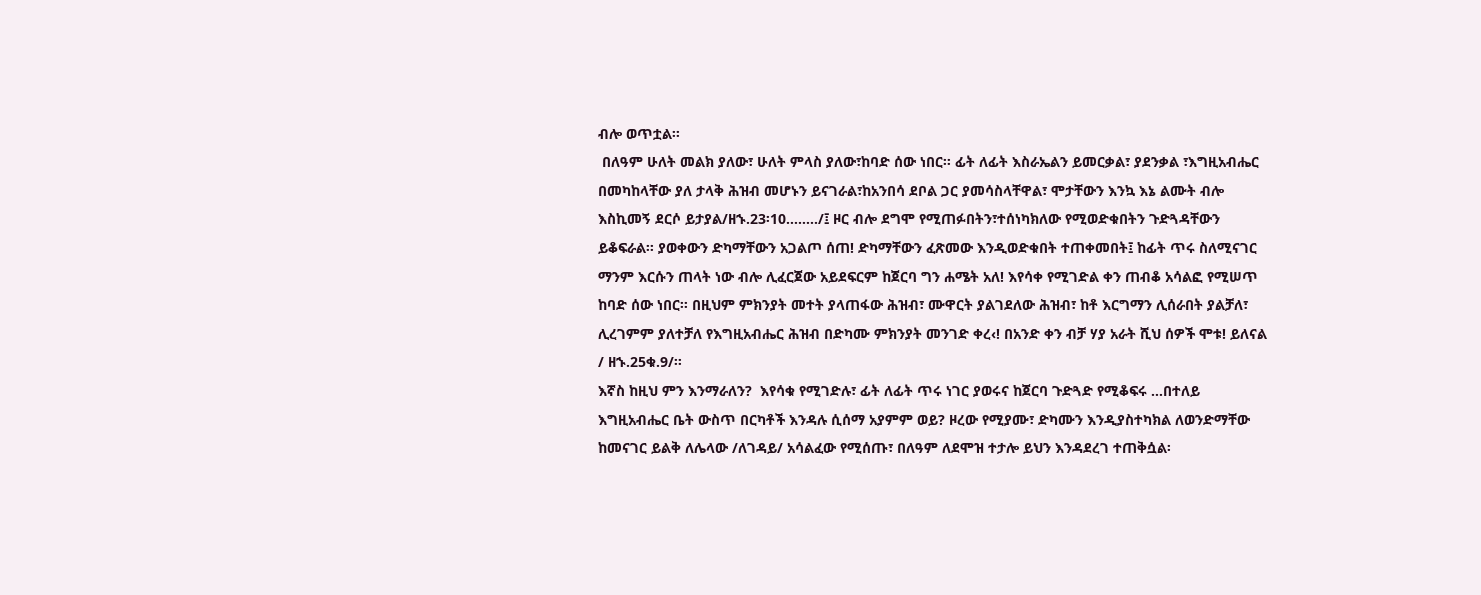ብሎ ወጥቷል፡፡
 በለዓም ሁለት መልክ ያለው፣ ሁለት ምላስ ያለው፣ከባድ ሰው ነበር፡፡ ፊት ለፊት እስራኤልን ይመርቃል፣ ያደንቃል ፣እግዚአብሔር በመካከላቸው ያለ ታላቅ ሕዝብ መሆኑን ይናገራል፣ከአንበሳ ደቦል ጋር ያመሳስላቸዋል፣ ሞታቸውን እንኳ እኔ ልሙት ብሎ እስኪመኝ ደርሶ ይታያል/ዘኁ.23፡10……../፤ ዞር ብሎ ደግሞ የሚጠፉበትን፣ተሰነካክለው የሚወድቁበትን ጉድጓዳቸውን ይቆፍራል፡፡ ያወቀውን ድካማቸውን አጋልጦ ሰጠ! ድካማቸውን ፈጽመው እንዲወድቁበት ተጠቀመበት፤ ከፊት ጥሩ ስለሚናገር ማንም እርሱን ጠላት ነው ብሎ ሊፈርጀው አይደፍርም ከጀርባ ግን ሐሜት አለ! እየሳቀ የሚገድል ቀን ጠብቆ አሳልፎ የሚሠጥ ከባድ ሰው ነበር፡፡ በዚህም ምክንያት መተት ያላጠፋው ሕዝብ፣ ሙዋርት ያልገደለው ሕዝብ፣ ከቶ እርግማን ሊሰራበት ያልቻለ፣ ሊረገምም ያለተቻለ የእግዚአብሔር ሕዝብ በድካሙ ምክንያት መንገድ ቀረ‹! በአንድ ቀን ብቻ ሃያ አራት ሺህ ሰዎች ሞቱ! ይለናል / ዘኁ.25ቁ.9/፡፡
እኛስ ከዚህ ምን እንማራለን?  እየሳቁ የሚገድሉ፣ ፊት ለፊት ጥሩ ነገር ያወሩና ከጀርባ ጉድጓድ የሚቆፍሩ …በተለይ እግዚአብሔር ቤት ውስጥ በርካቶች እንዳሉ ሲሰማ አያምም ወይ? ዞረው የሚያሙ፣ ድካሙን እንዲያስተካክል ለወንድማቸው ከመናገር ይልቅ ለሌላው /ለገዳይ/ አሳልፈው የሚሰጡ፣ በለዓም ለደሞዝ ተታሎ ይህን እንዳደረገ ተጠቅሷል፡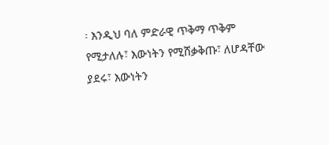፡ እንዲህ ባለ ምድራዊ ጥቅማ ጥቅም የሚታለሉ፣ እውነትን የሚሸቃቅጡ፣ ለሆዳቸው ያደሩ፣ እውነትን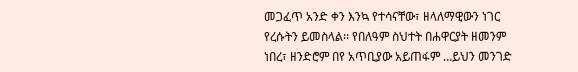መጋፈጥ አንድ ቀን እንኳ የተሳናቸው፣ ዘላለማዊውን ነገር የረሱትን ይመስላል፡፡ የበለዓም ስህተት በሐዋርያት ዘመንም ነበረ፣ ዘንድሮም በየ አጥቢያው አይጠፋም …ይህን መንገድ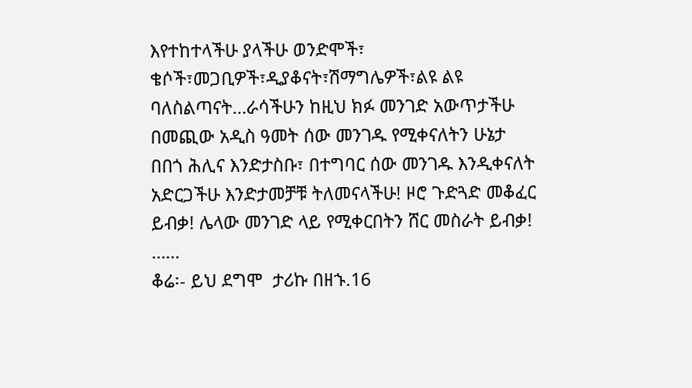እየተከተላችሁ ያላችሁ ወንድሞች፣ ቄሶች፣መጋቢዎች፣ዲያቆናት፣ሽማግሌዎች፣ልዩ ልዩ ባለስልጣናት…ራሳችሁን ከዚህ ክፉ መንገድ አውጥታችሁ በመጪው አዲስ ዓመት ሰው መንገዱ የሚቀናለትን ሁኔታ በበጎ ሕሊና እንድታስቡ፣ በተግባር ሰው መንገዱ እንዲቀናለት አድርጋችሁ እንድታመቻቹ ትለመናላችሁ! ዞሮ ጉድጓድ መቆፈር  ይብቃ! ሌላው መንገድ ላይ የሚቀርበትን ሸር መስራት ይብቃ! ……
ቆሬ፡- ይህ ደግሞ  ታሪኩ በዘኁ.16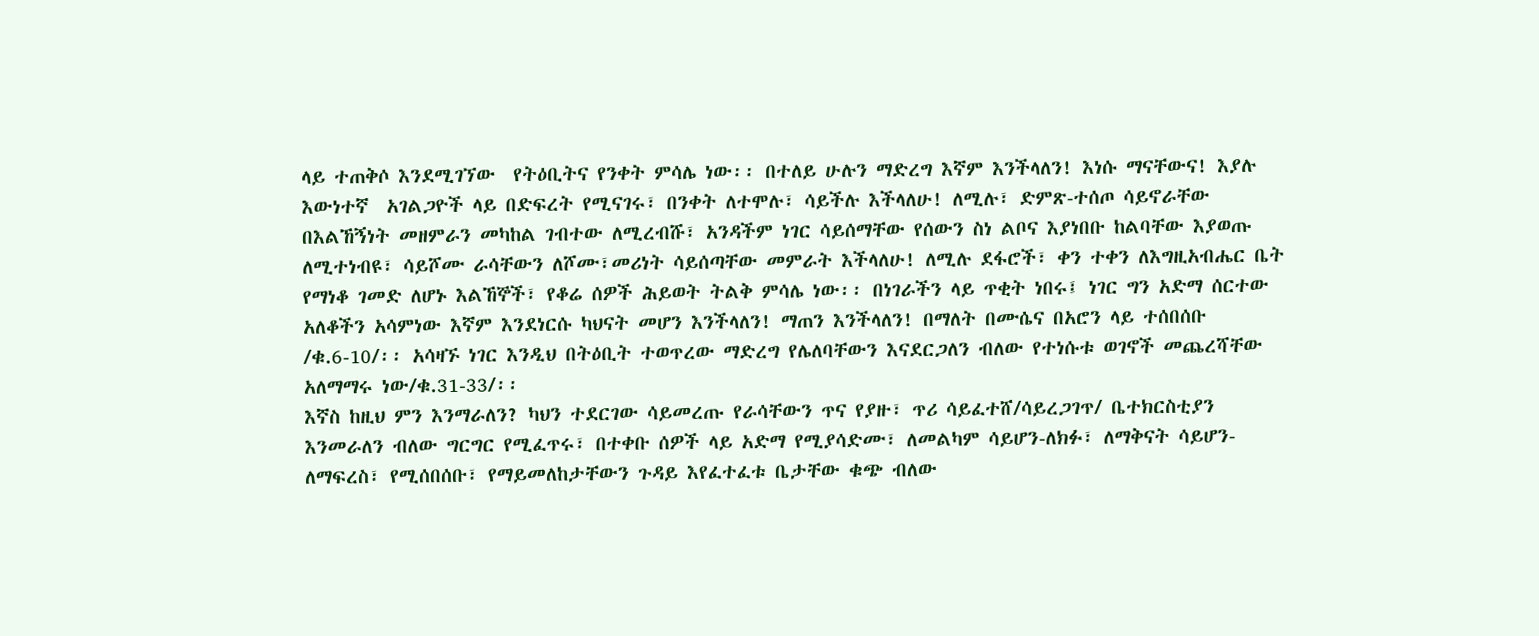ላይ ተጠቅሶ እንደሚገኘው  የትዕቢትና የንቀት ምሳሌ ነው፡፡ በተለይ ሁሉን ማድረግ እኛም እንችላለን! እነሱ ማናቸውና! እያሉ እውነተኛ  አገልጋዮች ላይ በድፍረት የሚናገሩ፣ በንቀት ለተሞሉ፣ ሳይችሉ እችላለሁ! ለሚሉ፣ ድምጽ-ተሰጦ ሳይኖራቸው በእልኸኝነት መዘምራን መካከል ገብተው ለሚረብሹ፣ አንዳችም ነገር ሳይሰማቸው የሰውን ስነ ልቦና እያነበቡ ከልባቸው እያወጡ ለሚተነብዩ፣ ሳይሾሙ ራሳቸውን ለሾሙ፣መሪነት ሳይሰጣቸው መምራት እችላለሁ! ለሚሉ ደፋሮች፣ ቀን ተቀን ለእግዚአብሔር ቤት የማነቆ ገመድ ለሆኑ እልኸኞች፣ የቆሬ ሰዎች ሕይወት ትልቅ ምሳሌ ነው፡፡ በነገራችን ላይ ጥቂት ነበሩ፤ ነገር ግን አድማ ሰርተው አለቆችን አሳምነው እኛም እንደነርሱ ካህናት መሆን እንችላለን! ማጠን እንችላለን! በማለት በሙሴና በአሮን ላይ ተሰበሰቡ /ቁ.6-10/፡፡ አሳዛኙ ነገር እንዲህ በትዕቢት ተወጥረው ማድረግ የሌለባቸውን እናደርጋለን ብለው የተነሱቱ ወገኖች መጨረሻቸው አለማማሩ ነው/ቁ.31-33/፡፡
እኛስ ከዚህ ምን እንማራለን? ካህን ተደርገው ሳይመረጡ የራሳቸውን ጥና የያዙ፣ ጥሪ ሳይፈተሸ/ሳይረጋገጥ/ ቤተክርስቲያን እንመራለን ብለው ግርግር የሚፈጥሩ፣ በተቀቡ ሰዎች ላይ አድማ የሚያሳድሙ፣ ለመልካም ሳይሆን-ለክፉ፣ ለማቅናት ሳይሆን-ለማፍረስ፣ የሚሰበሰቡ፣ የማይመለከታቸውን ጉዳይ እየፈተፈቱ ቤታቸው ቁጭ ብለው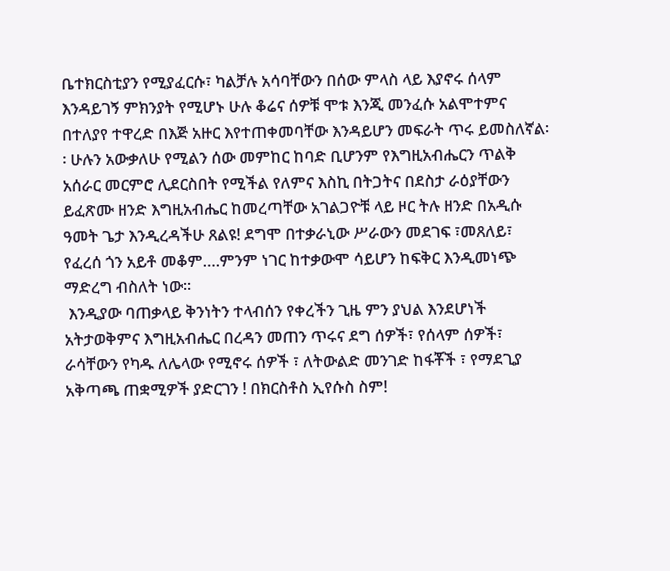ቤተክርስቲያን የሚያፈርሱ፣ ካልቻሉ አሳባቸውን በሰው ምላስ ላይ እያኖሩ ሰላም እንዳይገኝ ምክንያት የሚሆኑ ሁሉ ቆሬና ሰዎቹ ሞቱ እንጂ መንፈሱ አልሞተምና በተለያየ ተዋረድ በእጅ አዙር እየተጠቀመባቸው እንዳይሆን መፍራት ጥሩ ይመስለኛል፡፡ ሁሉን አውቃለሁ የሚልን ሰው መምከር ከባድ ቢሆንም የእግዚአብሔርን ጥልቅ አሰራር መርምሮ ሊደርስበት የሚችል የለምና እስኪ በትጋትና በደስታ ራዕያቸውን ይፈጽሙ ዘንድ እግዚአብሔር ከመረጣቸው አገልጋዮቹ ላይ ዞር ትሉ ዘንድ በአዲሱ ዓመት ጌታ እንዲረዳችሁ ጸልዩ! ደግሞ በተቃራኒው ሥራውን መደገፍ ፣መጸለይ፣ የፈረሰ ጎን አይቶ መቆም….ምንም ነገር ከተቃውሞ ሳይሆን ከፍቅር እንዲመነጭ ማድረግ ብስለት ነው፡፡
 እንዲያው ባጠቃላይ ቅንነትን ተላብሰን የቀረችን ጊዜ ምን ያህል እንደሆነች አትታወቅምና እግዚአብሔር በረዳን መጠን ጥሩና ደግ ሰዎች፣ የሰላም ሰዎች፣ ራሳቸውን የካዱ ለሌላው የሚኖሩ ሰዎች ፣ ለትውልድ መንገድ ከፋቾች ፣ የማደጊያ አቅጣጫ ጠቋሚዎች ያድርገን ! በክርስቶስ ኢየሱስ ስም!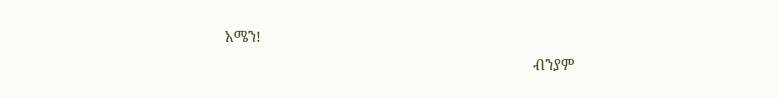አሜን!
                                                                             ብንያም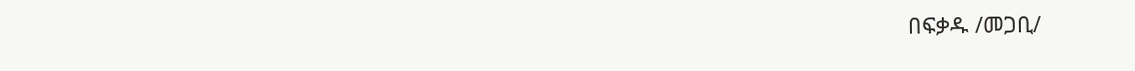በፍቃዱ /መጋቢ/